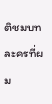ติชมบทละครที่ผม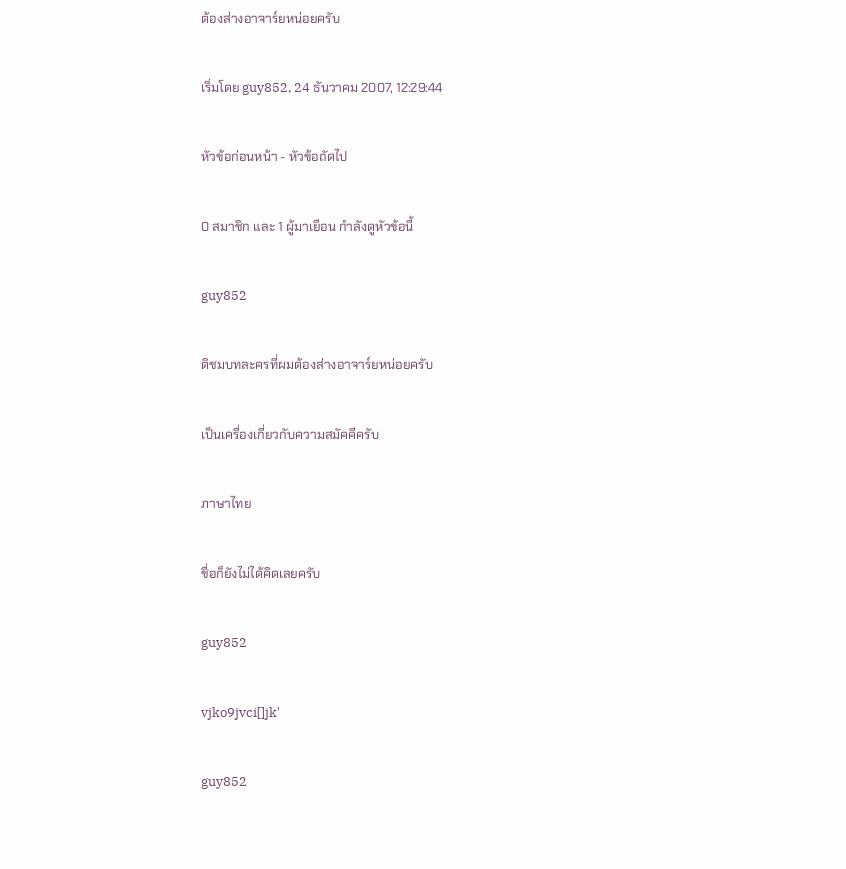ต้องส่างอาจาร์ยหน่อยครับ

เริ่มโดย guy852, 24 ธันวาคม 2007, 12:29:44

หัวข้อก่อนหน้า - หัวข้อถัดไป

0 สมาชิก และ 1 ผู้มาเยือน กำลังดูหัวข้อนี้

guy852

ติชมบทละครที่ผมต้องส่างอาจาร์ยหน่อยครับ

เป็นเครื่องเกี่ยวกับความสมัคคีครับ

ภาษาไทย

ชื่อก็ยังไม่ได้คิดเลยครับ

guy852

vjko9jvci[]jk'

guy852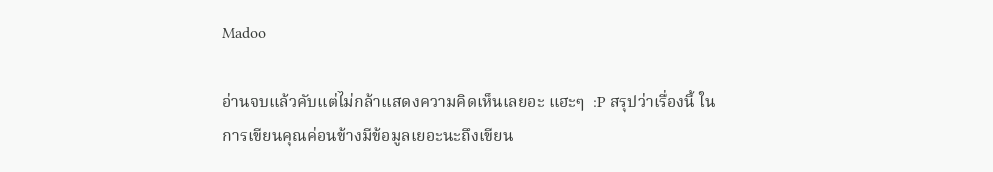Madoo

อ่านจบแล้วคับแต่ไม่กล้าแสดงความคิดเห็นเลยอะ แฮะๆ  :P สรุปว่าเรื่องนี้ ในการเขียนคุณค่อนข้างมีข้อมูลเยอะนะถึงเขียน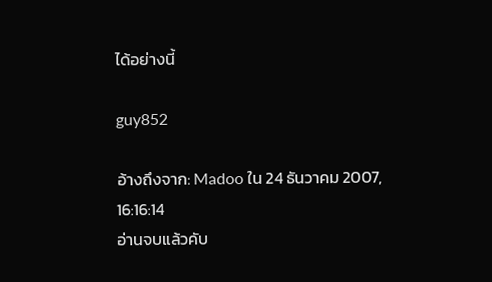ได้อย่างนี้

guy852

อ้างถึงจาก: Madoo ใน 24 ธันวาคม 2007, 16:16:14
อ่านจบแล้วคับ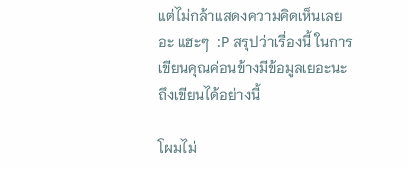แต่ไม่กล้าแสดงความคิดเห็นเลยอะ แฮะๆ  :P สรุปว่าเรื่องนี้ ในการเขียนคุณค่อนข้างมีข้อมูลเยอะนะถึงเขียนได้อย่างนี้

โผมไม่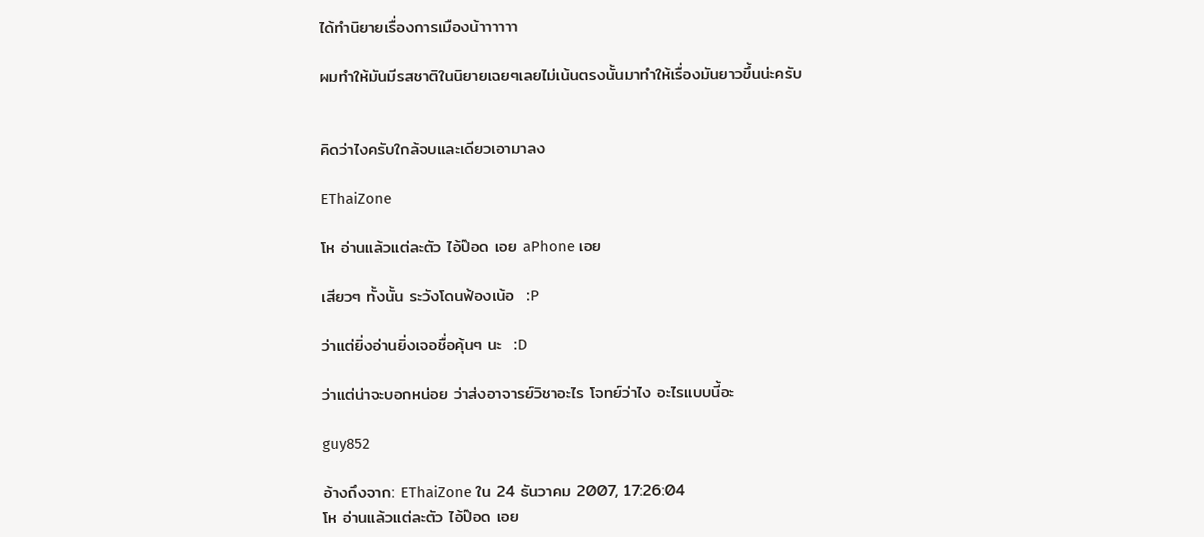ได้ทำนิยายเรื่องการเมืองน้าาาาาา

ผมทำให้มันมีรสชาติในนิยายเฉยๆเลยไม่เน้นตรงนั้นมาทำให้เรื่องมันยาวขึ้นน่ะครับ


คิดว่าไงครับใกล้จบและเดียวเอามาลง

EThaiZone

โห อ่านแล้วแต่ละตัว ไอ้ป๊อด เอย aPhone เอย

เสียวๆ ทั้งนั้น ระวังโดนฟ้องเน้อ  :P

ว่าแต่ยิ่งอ่านยิ่งเจอชื่อคุ้นๆ นะ  :D

ว่าแต่น่าจะบอกหน่อย ว่าส่งอาจารย์วิชาอะไร โจทย์ว่าไง อะไรแบบนี้อะ

guy852

อ้างถึงจาก: EThaiZone ใน 24 ธันวาคม 2007, 17:26:04
โห อ่านแล้วแต่ละตัว ไอ้ป๊อด เอย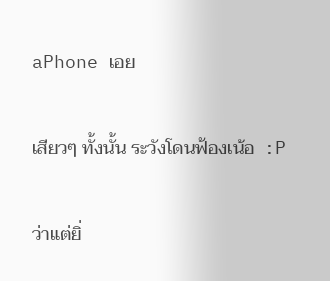aPhone เอย

เสียวๆ ทั้งนั้น ระวังโดนฟ้องเน้อ  :P

ว่าแต่ยิ่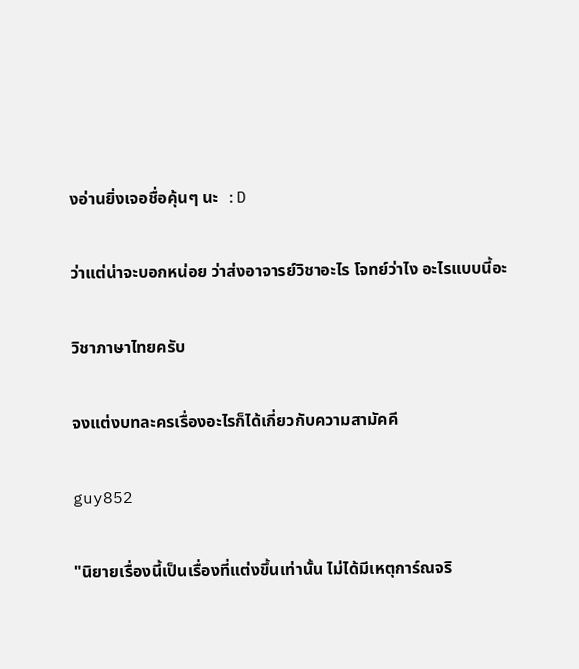งอ่านยิ่งเจอชื่อคุ้นๆ นะ  :D

ว่าแต่น่าจะบอกหน่อย ว่าส่งอาจารย์วิชาอะไร โจทย์ว่าไง อะไรแบบนี้อะ

วิชาภาษาไทยครับ

จงแต่งบทละครเรื่องอะไรก็ได้เกี่ยวกับความสามัคคี

guy852

"นิยายเรื่องนี้เป็นเรื่องที่แต่งขึ้นเท่านั้น ไม่ได้มีเหตุการ์ณจริ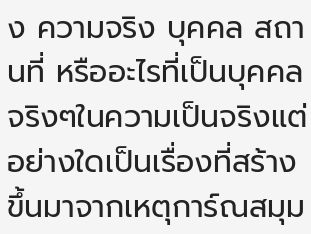ง ความจริง บุคคล สถานที่ หรืออะไรที่เป็นบุคคลจริงๆในความเป็นจริงแต่อย่างใดเป็นเรื่องที่สร้างขึ้นมาจากเหตุการ์ณสมุม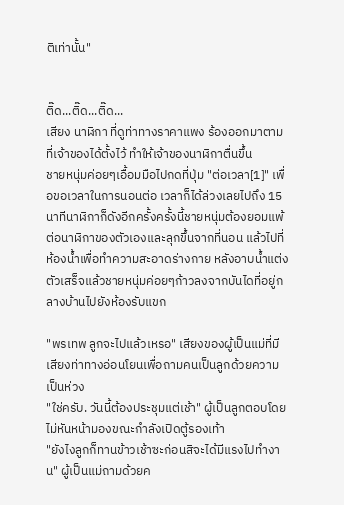ติเท่านั้น"


ติ๊ด...ติ๊ด...ติ๊ด...
เสียง นาฬิกา ที่ดูท่าทางราคาแพง ร้องออกมาตามที่เจ้าของได้ตั้งไว้ ทำให้เจ้าของนาฬิกาตื่นขึ้น
ชายหนุ่มค่อยๆเอื้อมมือไปกดที่ปุ่ม "ต่อเวลา[1]" เพื่อขอเวลาในการนอนต่อ เวลาก็ได้ล่วงเลยไปถึง 15 นาทีนาฬิกาก็ดังอีกครั้งครั้งนี้ชายหนุ่มต้องยอมแพ้ต่อนาฬิกาของตัวเองและลุกขึ้นจากที่นอน แล้วไปที่ห้องน้ำเพื่อทำความสะอาดร่างกาย หลังอาบน้ำแต่งตัวเสร็จแล้วชายหนุ่มค่อยๆก้าวลงจากบันไดที่อยู่กลางบ้านไปยังห้องรับแขก

"พรเทพ ลูกจะไปแล้วเหรอ" เสียงของผู้เป็นแม่ที่มีเสียงท่าทางอ่อนโยนเพื่อถามคนเป็นลูกด้วยความเป็นห่วง
"ใช่ครับ. วันนี้ต้องประชุมแต่เช้า" ผู้เป็นลูกตอบโดยไม่หันหน้ามองขณะกำลังเปิดตู้รองเท้า
"ยังไงลูกก็ทานข้าวเช้าซะก่อนสิจะได้มีแรงไปทำงาน" ผู้เป็นแม่ถามด้วยค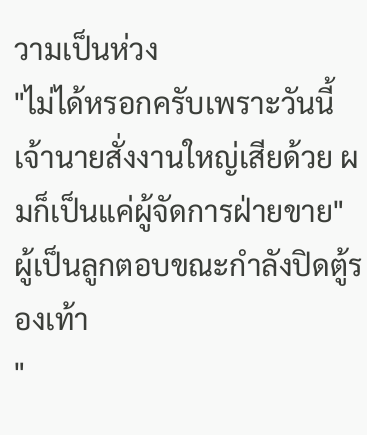วามเป็นห่วง
"ไม่ได้หรอกครับเพราะวันนี้เจ้านายสั่งงานใหญ่เสียด้วย ผมก็เป็นแค่ผู้จัดการฝ่ายขาย" ผู้เป็นลูกตอบขณะกำลังปิดตู้รองเท้า
"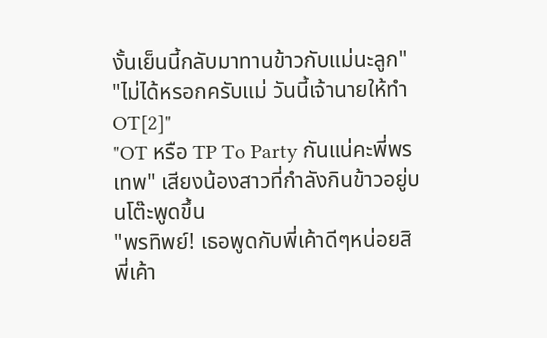งั้นเย็นนี้กลับมาทานข้าวกับแม่นะลูก"
"ไม่ได้หรอกครับแม่ วันนี้เจ้านายให้ทำ OT[2]"
"OT หรือ TP To Party กันแน่คะพี่พรเทพ" เสียงน้องสาวที่กำลังกินข้าวอยู่บนโต๊ะพูดขึ้น
"พรทิพย์! เธอพูดกับพี่เค้าดีๆหน่อยสิพี่เค้า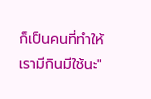ก็เป็นคนที่ทำให้เรามีกินมีใช้นะ"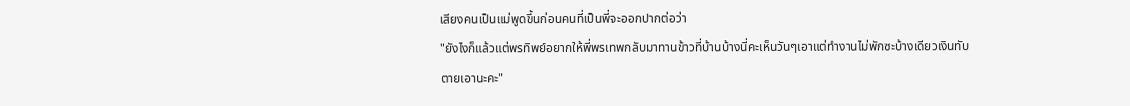เสียงคนเป็นแม่พูดขึ้นก่อนคนที่เป็นพี่จะออกปากต่อว่า
"ยังไงก็แล้วแต่พรทิพย์อยากให้พี่พรเทพกลับมาทานข้าวที่บ้านบ้างนี่คะเห็นวันๆเอาแต่ทำงานไม่พักซะบ้างเดียวเงินทับตายเอานะคะ"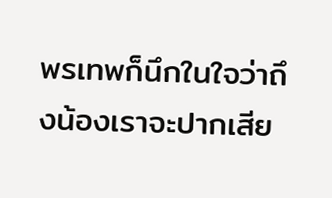พรเทพก็นึกในใจว่าถึงน้องเราจะปากเสีย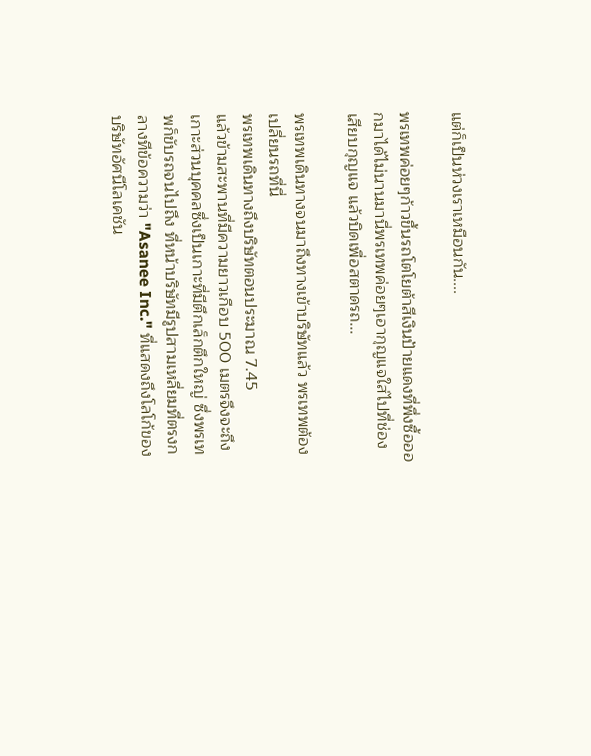แต่ก็เป็นห่วงเราเหมือนกัน....

พรเทพค่อยๆก้าวขึ้นรถโตโยต้าสีเงินป้ายแดงที่พึ่งซื้อออกมาได้ไม่นานมานี่พรเทพค่อยๆเอากุญแจใส่ไปที่ช่องเสียบกุญแจ แล้วบิดเพื่อสตาดรถ...

พรเทพเดินทางจนมาถึงทางเข้าบริษัทแล้ว พรเทพต้องเปลี่ยนรถที่นี่
พรเทพเดินทางถึงบริษัทตอนประมาณ 7.45
แล้วข้ามสะพานที่มีความยาวเกือบ 500 เมตรจึงจะถึงเกาะส่วนบุคคลซึ่งเป็นเกาะที่มีตึกเล็กตึกใหญ่ ซึ่งพรเทพก็ขับรถจนไปถึง ที่หน้าบริษัทมีรูปสามเหลี่ยมที่ตรงกลางทีข้อความว่า "Asanee Inc." ที่แสดงถึงโลโก้ของบริษัทอัศนีโลเคชัน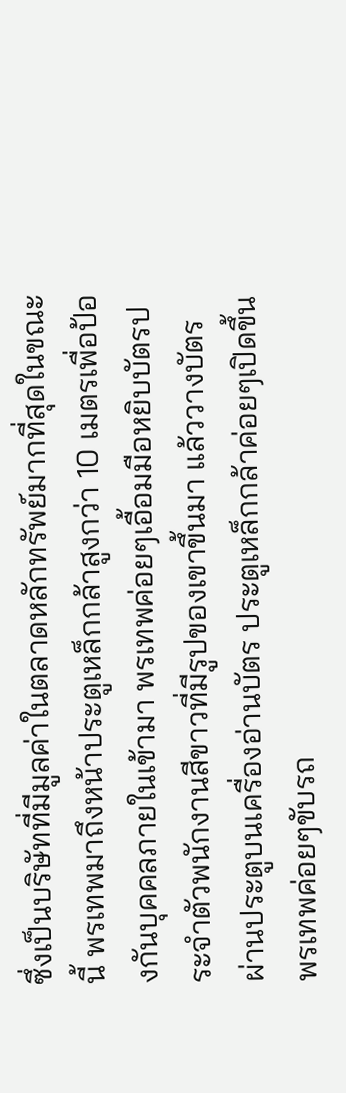ซึ่งเป็นบริษัทที่มีมูลค่าในตลาดหลักทรัพย์มากที่สุดในขณะนี้ พรเทพมาถึงหน้าประตูเหล็กกล้าสูงกว่า 10 เมตรเพื่อป้องกันบุคคลภายในเข้ามา พรเทพค่อยๆเอื้อมมือหยิบบัตรประจำตัวพนักงานสีขาวที่มีรูปของเขาขึ้นมา แล้ววางบัตรผ่านประตูบนเครื่องอ่านบัตร ประตูเหล็กกล้าค่อยๆเปิดขึ้น พรเทพค่อยๆขับรถ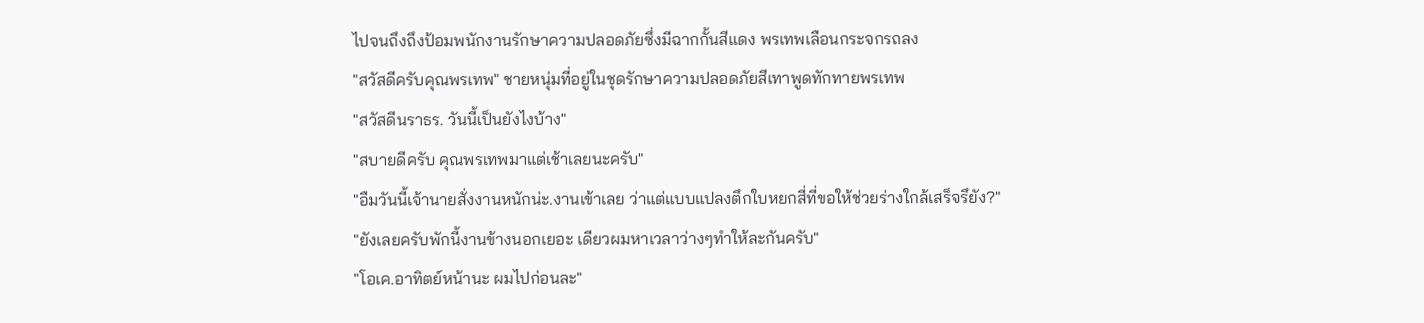ไปจนถึงถึงป้อมพนักงานรักษาความปลอดภัยซึ่งมีฉากกั้นสีแดง พรเทพเลือนกระจกรถลง
"สวัสดีครับคุณพรเทพ" ชายหนุ่มที่อยู่ในชุดรักษาความปลอดภัยสีเทาพูดทักทายพรเทพ
"สวัสดีนราธร. วันนี้เป็นยังไงบ้าง"
"สบายดีครับ คุณพรเทพมาแต่เช้าเลยนะครับ"
"อืมวันนี้เจ้านายสั่งงานหนักน่ะ.งานเข้าเลย ว่าแต่แบบแปลงตึกใบหยกสี่ที่ขอให้ช่วยร่างใกล้เสร็จรึยัง?"
"ยังเลยครับพักนี้งานข้างนอกเยอะ เดียวผมหาเวลาว่างๆทำให้ละกันครับ"
"โอเค.อาทิตย์หน้านะ ผมไปก่อนละ"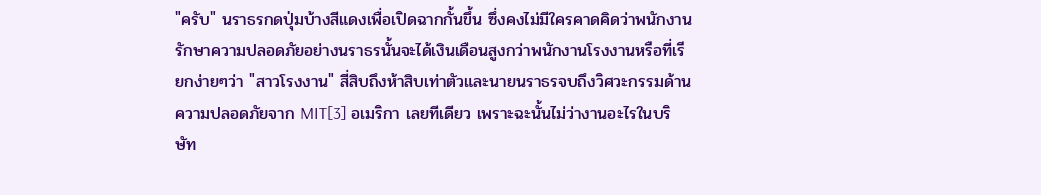"ครับ" นราธรกดปุ่มบ้างสีแดงเพื่อเปิดฉากกั้นขึ้น ซึ่งคงไม่มีใครคาดคิดว่าพนักงานรักษาความปลอดภัยอย่างนราธรนั้นจะได้เงินเดือนสูงกว่าพนักงานโรงงานหรือที่เรียกง่ายๆว่า "สาวโรงงาน" สี่สิบถึงห้าสิบเท่าตัวและนายนราธรจบถึงวิศวะกรรมด้านความปลอดภัยจาก MIT[3] อเมริกา เลยทีเดียว เพราะฉะนั้นไม่ว่างานอะไรในบริษัท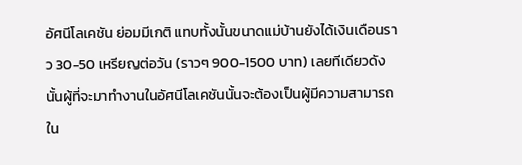อัศนีโลเคชัน ย่อมมีเกติ แทบทั้งนั้นขนาดแม่บ้านยังได้เงินเดือนราว 30-50 เหรียญต่อวัน (ราวๆ 900-1500 บาท) เลยทีเดียวดังนั้นผู้ที่จะมาทำงานในอัศนีโลเคชันนั้นจะต้องเป็นผู้มีความสามารถใน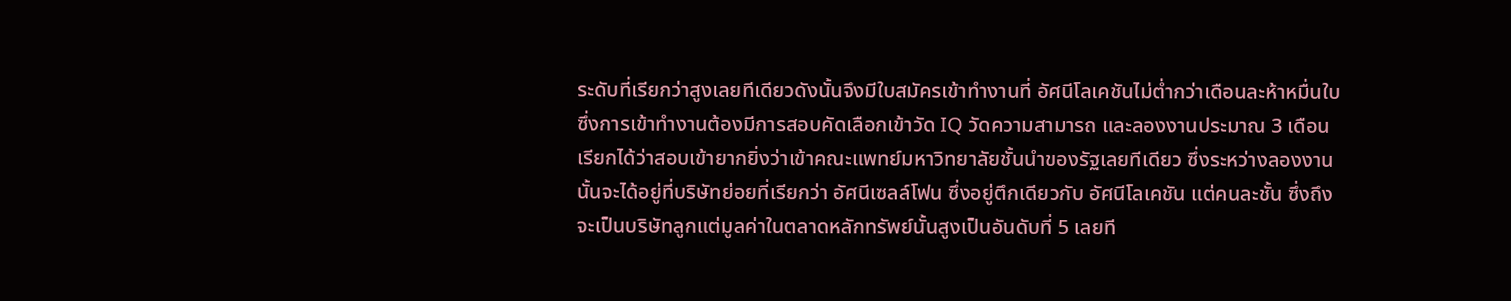ระดับที่เรียกว่าสูงเลยทีเดียวดังนั้นจึงมีใบสมัครเข้าทำงานที่ อัศนีโลเคชันไม่ต่ำกว่าเดือนละห้าหมื่นใบซึ่งการเข้าทำงานต้องมีการสอบคัดเลือกเข้าวัด IQ วัดความสามารถ และลองงานประมาณ 3 เดือน เรียกได้ว่าสอบเข้ายากยิ่งว่าเข้าคณะแพทย์มหาวิทยาลัยชั้นนำของรัฐเลยทีเดียว ซึ่งระหว่างลองงานนั้นจะได้อยู่ที่บริษัทย่อยที่เรียกว่า อัศนีเซลล์โฟน ซึ่งอยู่ตึกเดียวกับ อัศนีโลเคชัน แต่คนละชั้น ซึ่งถึงจะเป็นบริษัทลูกแต่มูลค่าในตลาดหลักทรัพย์นั้นสูงเป็นอันดับที่ 5 เลยที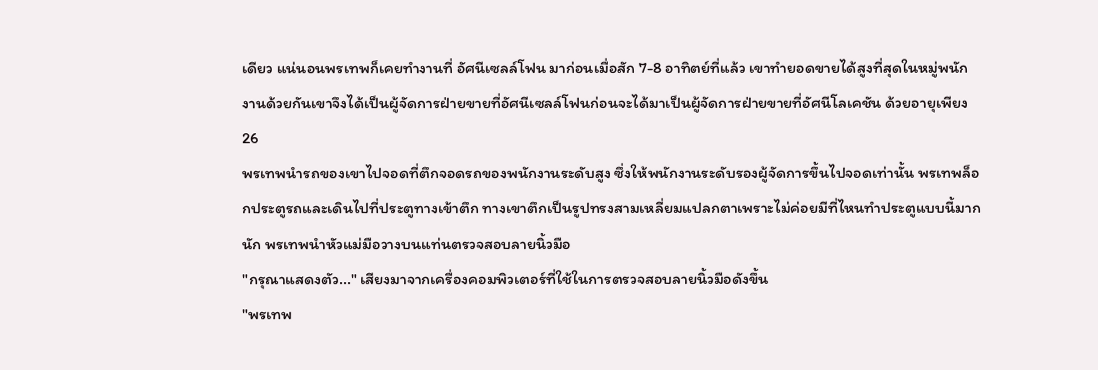เดียว แน่นอนพรเทพก็เคยทำงานที่ อัศนีเซลล์โฟน มาก่อนเมื่อสัก 7-8 อาทิตย์ที่แล้ว เขาทำยอดขายได้สูงที่สุดในหมู่พนักงานด้วยกันเขาจึงได้เป็นผู้จัดการฝ่ายขายที่อัศนีเซลล์โฟนก่อนจะได้มาเป็นผู้จัดการฝ่ายขายที่อัศนีโลเคชัน ด้วยอายุเพียง 26
พรเทพนำรถของเขาไปจอดที่ตึกจอดรถของพนักงานระดับสูง ซึ่งให้พนักงานระดับรองผู้จัดการขึ้นไปจอดเท่านั้น พรเทพล็อกประตูรถและเดินไปที่ประตูทางเข้าตึก ทางเขาตึกเป็นรูปทรงสามเหลี่ยมแปลกตาเพราะไม่ค่อยมีที่ไหนทำประตูแบบนี้มากนัก พรเทพนำหัวแม่มือวางบนแท่นตรวจสอบลายนิ้วมือ
"กรุณาแสดงตัว..." เสียงมาจากเครื่องคอมพิวเตอร์ที่ใช้ในการตรวจสอบลายนิ้วมือดังขึ้น
"พรเทพ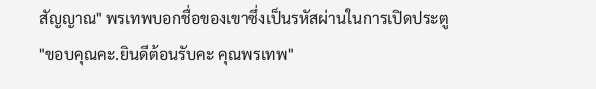สัญญาณ" พรเทพบอกชื่อของเขาซึ่งเป็นรหัสผ่านในการเปิดประตู
"ขอบคุณคะ.ยินดีต้อนรับคะ คุณพรเทพ"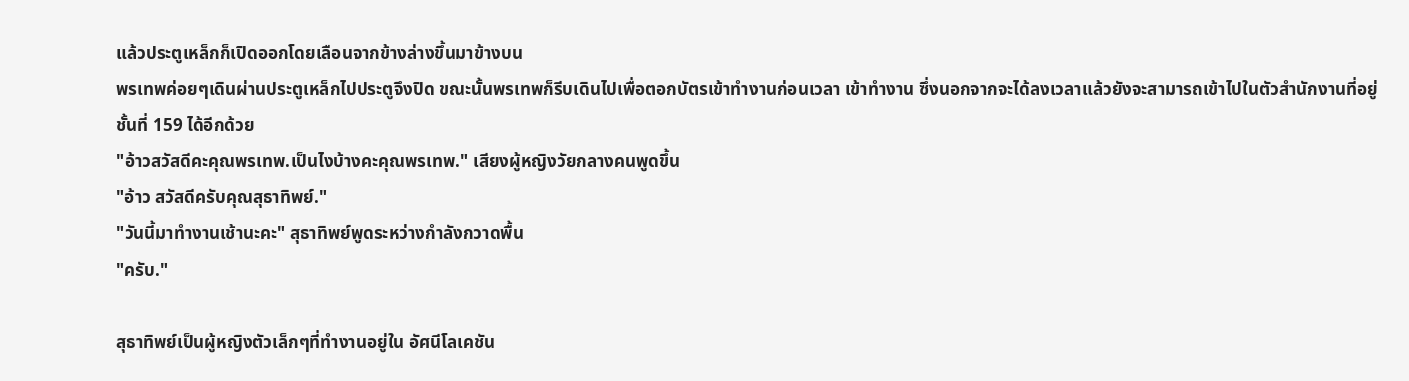แล้วประตูเหล็กก็เปิดออกโดยเลือนจากข้างล่างขึ้นมาข้างบน
พรเทพค่อยๆเดินผ่านประตูเหล็กไปประตูจึงปิด ขณะนั้นพรเทพก็รีบเดินไปเพื่อตอกบัตรเข้าทำงานก่อนเวลา เข้าทำงาน ซึ่งนอกจากจะได้ลงเวลาแล้วยังจะสามารถเข้าไปในตัวสำนักงานที่อยู่ชั้นที่ 159 ได้อีกด้วย
"อ้าวสวัสดีคะคุณพรเทพ.เป็นไงบ้างคะคุณพรเทพ." เสียงผู้หญิงวัยกลางคนพูดขึ้น
"อ้าว สวัสดีครับคุณสุธาทิพย์."
"วันนี้มาทำงานเช้านะคะ" สุธาทิพย์พูดระหว่างกำลังกวาดพื้น
"ครับ."

สุธาทิพย์เป็นผู้หญิงตัวเล็กๆที่ทำงานอยู่ใน อัศนีโลเคชัน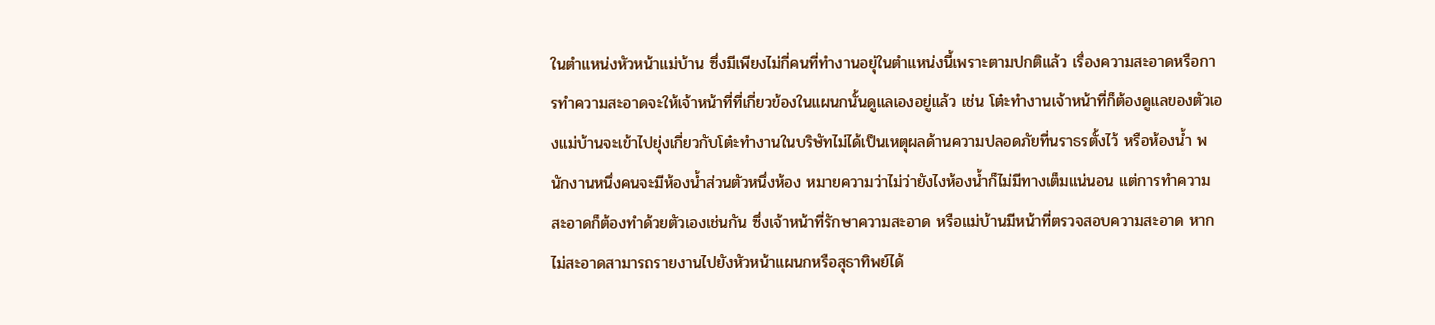ในตำแหน่งหัวหน้าแม่บ้าน ซึ่งมีเพียงไม่กี่คนที่ทำงานอยุ่ในตำแหน่งนี้เพราะตามปกติแล้ว เรื่องความสะอาดหรือการทำความสะอาดจะให้เจ้าหน้าที่ที่เกี่ยวข้องในแผนกนั้นดูแลเองอยู่แล้ว เช่น โต๋ะทำงานเจ้าหน้าที่ก็ต้องดูแลของตัวเองแม่บ้านจะเข้าไปยุ่งเกี่ยวกับโต๋ะทำงานในบริษัทไม่ได้เป็นเหตุผลด้านความปลอดภัยที่นราธรตั้งไว้ หรือห้องน้ำ พนักงานหนึ่งคนจะมีห้องน้ำส่วนตัวหนึ่งห้อง หมายความว่าไม่ว่ายังไงห้องน้ำก็ไม่มีทางเต็มแน่นอน แต่การทำความสะอาดก็ต้องทำด้วยตัวเองเช่นกัน ซึ่งเจ้าหน้าที่รักษาความสะอาด หรือแม่บ้านมีหน้าที่ตรวจสอบความสะอาด หากไม่สะอาดสามารถรายงานไปยังหัวหน้าแผนกหรือสุธาทิพย์ได้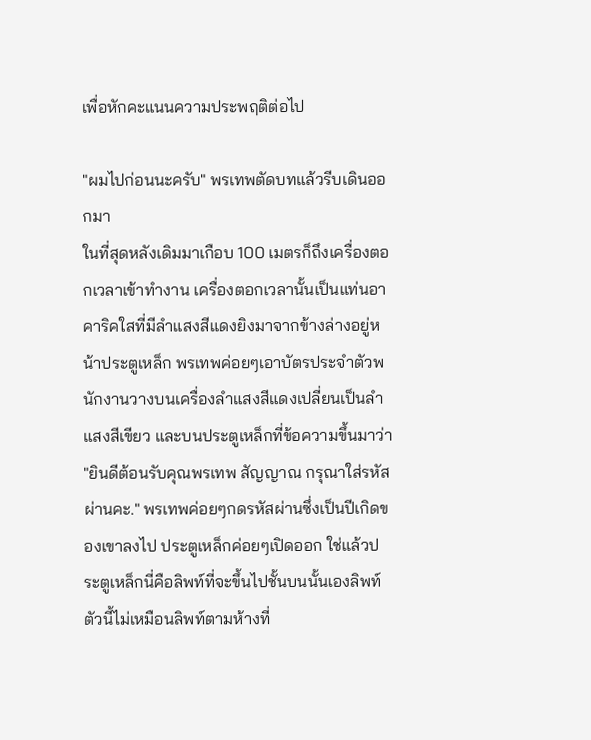เพื่อหักคะแนนความประพฤติต่อไป

"ผมไปก่อนนะครับ" พรเทพตัดบทแล้วรีบเดินออกมา
ในที่สุดหลังเดิมมาเกือบ 100 เมตรก็ถึงเครื่องตอกเวลาเข้าทำงาน เครื่องตอกเวลานั้นเป็นแท่นอาคาริคใสที่มีลำแสงสีแดงยิงมาจากข้างล่างอยู่หน้าประตูเหล็ก พรเทพค่อยๆเอาบัตรประจำตัวพนักงานวางบนเครื่องลำแสงสีแดงเปลี่ยนเป็นลำแสงสีเขียว และบนประตูเหล็กที่ข้อความขึ้นมาว่า "ยินดีต้อนรับคุณพรเทพ สัญญาณ กรุณาใส่รหัสผ่านคะ." พรเทพค่อยๆกดรหัสผ่านซึ่งเป็นปีเกิดของเขาลงไป ประตูเหล็กค่อยๆเปิดออก ใช่แล้วประตูเหล็กนี่คือลิพท์ที่จะขึ้นไปชั้นบนนั้นเองลิพท์ตัวนี้ไม่เหมือนลิพท์ตามห้างที่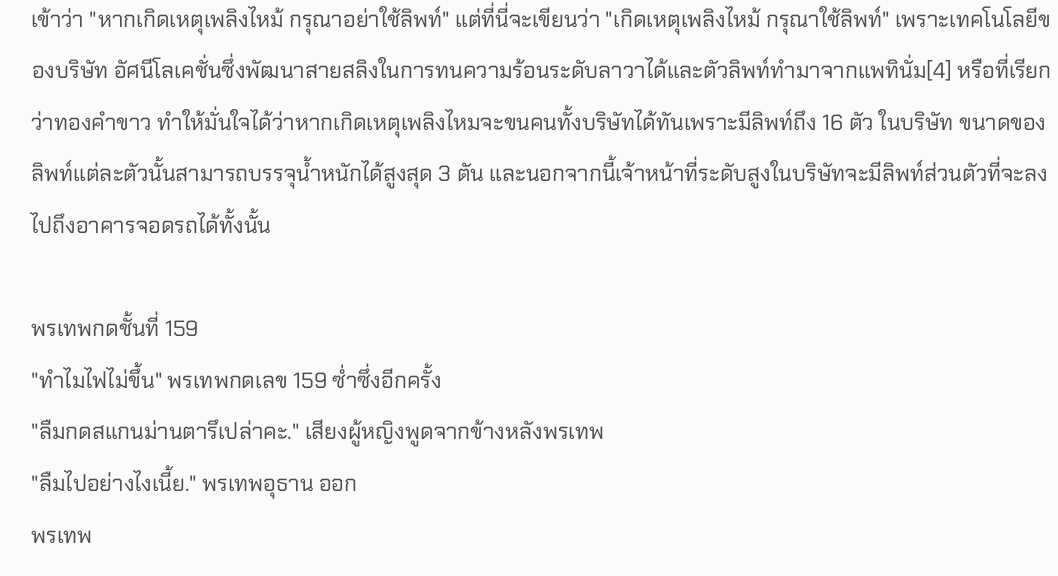เข้าว่า "หากเกิดเหตุเพลิงไหม้ กรุณาอย่าใช้ลิพท์" แต่ที่นี่จะเขียนว่า "เกิดเหตุเพลิงไหม้ กรุณาใช้ลิพท์" เพราะเทคโนโลยีของบริษัท อัศนีโลเคชั่นซึ่งพัฒนาสายสลิงในการทนความร้อนระดับลาวาได้และตัวลิพท์ทำมาจากแพทินั่ม[4] หรือที่เรียกว่าทองคำขาว ทำให้มั่นใจได้ว่าหากเกิดเหตุเพลิงไหมจะขนคนทั้งบริษัทได้ทันเพราะมีลิพท์ถึง 16 ตัว ในบริษัท ขนาดของลิพท์แต่ละตัวนั้นสามารถบรรจุน้ำหนักได้สูงสุด 3 ตัน และนอกจากนี้เจ้าหน้าที่ระดับสูงในบริษัทจะมีลิพท์ส่วนตัวที่จะลงไปถึงอาคารจอดรถได้ทั้งนั้น

พรเทพกดชั้นที่ 159
"ทำไมไฟไม่ขึ้น" พรเทพกดเลข 159 ซ่ำซึ่งอีกครั้ง
"ลืมกดสแกนม่านตารึเปล่าคะ." เสียงผู้หญิงพูดจากข้างหลังพรเทพ
"ลืมไปอย่างไงเนี้ย." พรเทพอุธาน ออก
พรเทพ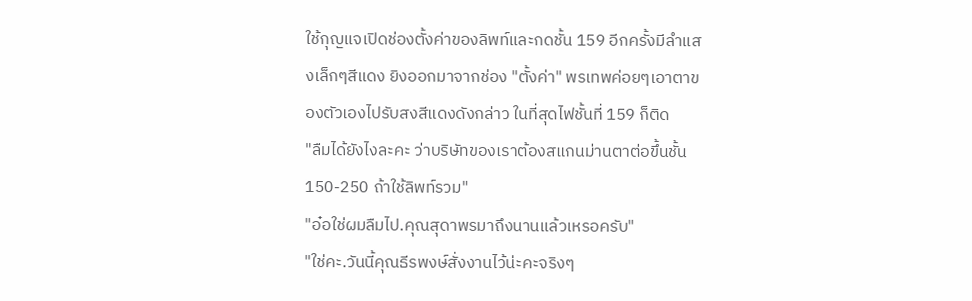ใช้กุญแจเปิดช่องตั้งค่าของลิพท์และกดชั้น 159 อีกครั้งมีลำแสงเล็กๆสีแดง ยิงออกมาจากช่อง "ตั้งค่า" พรเทพค่อยๆเอาตาของตัวเองไปรับสงสีแดงดังกล่าว ในที่สุดไฟชั้นที่ 159 ก็ติด
"ลืมได้ยังไงละคะ ว่าบริษัทของเราต้องสแกนม่านตาต่อขึ้นชั้น 150-250 ถ้าใช้ลิพท์รวม"
"อ๋อใช่ผมลืมไป.คุณสุดาพรมาถึงนานแล้วเหรอครับ"
"ใช่คะ.วันนี้คุณธีรพงษ์สั่งงานไว้น่ะคะจริงๆ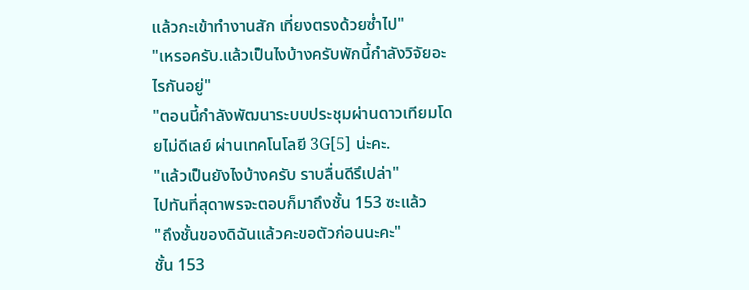แล้วกะเข้าทำงานสัก เที่ยงตรงด้วยซ่ำไป"
"เหรอครับ.แล้วเป็นไงบ้างครับพักนี้กำลังวิจัยอะไรกันอยู่"
"ตอนนี้กำลังพัฒนาระบบประชุมผ่านดาวเทียมโดยไม่ดีเลย์ ผ่านเทคโนโลยี 3G[5] น่ะคะ.
"แล้วเป็นยังไงบ้างครับ ราบลื่นดีรึเปล่า"
ไปทันที่สุดาพรจะตอบก็มาถึงชั้น 153 ซะแล้ว
"ถึงชั้นของดิฉันแล้วคะขอตัวก่อนนะคะ"
ชั้น 153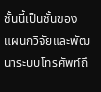ชั้นนี้เป็นชั้นของแผนกวิจัยและพัฒนาระบบโทรศัพท์ถึ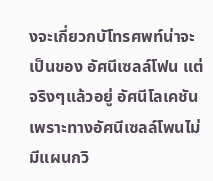งจะเกี่ยวกบัโทรศพท์น่าจะเป็นของ อัศนีเซลล์โฟน แต่จริงๆแล้วอยู่ อัศนีโลเคชัน เพราะทางอัศนีเซลล์โพนไม่มีแผนกวิ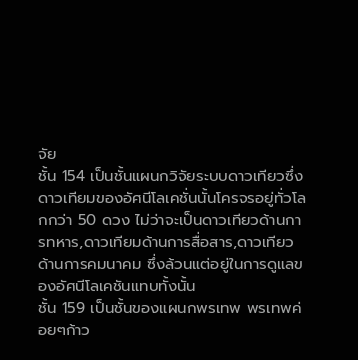จัย
ชั้น 154 เป็นชั้นแผนกวิจัยระบบดาวเทียวซึ่งดาวเทียมของอัศนีโลเคชั่นนั้นโครจรอยู่ทั่วโลกกว่า 50 ดวง ไม่ว่าจะเป็นดาวเทียวด้านการทหาร,ดาวเทียมด้านการสื่อสาร,ดาวเทียวด้านการคมนาคม ซึ่งล้วนแต่อยู่ในการดูแลของอัศนีโลเคชันแทบทั้งนั้น
ชั้น 159 เป็นชั้นของแผนกพรเทพ พรเทพค่อยๆก้าว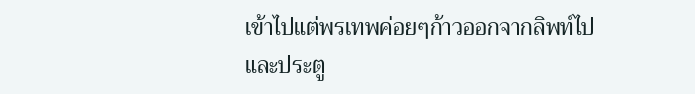เข้าไปแต่พรเทพค่อยๆก้าวออกจากลิพท์ไปและประตู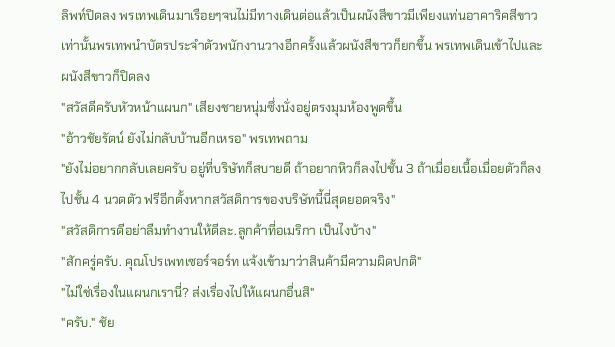ลิพท์ปิดลง พรเทพเดินมาเรือยๆจนไม่มีทางเดินต่อแล้วเป็นผนังสีขาวมีเพียงแท่นอาคาริคสีขาวเท่านั้นพรเทพนำบัตรประจำตัวพนักงานวางอีกครั้งแล้วผนังสีขาวก็ยกขึ้น พรเทพเดินเข้าไปและผนังสีขาวก็ปิดลง
"สวัสดีครับหัวหน้าแผนก" เสียงชายหนุ่มซึ่งนั่งอยู่ตรงมุมห้องพูดขึ้น
"อ้าวชัยรัตน์ ยังไม่กลับบ้านอีกเหรอ" พรเทพถาม
"ยังไม่อยากกลับเลยครับ อยู่ที่บริษัทก็สบายดี ถ้าอยากหิวก็ลงไปชั้น 3 ถ้าเมื่อยเนื้อเมื่อยตัวก็ลงไปชั้น 4 นวดตัว ฟรีอีกตั้งหากสวัสดิการของบริษัทนี้นี่สุดยอดจริง"
"สวัสดิการดีอย่าลืมทำงานให้ดีละ.ลูกค้าที่อเมริกา เป็นไงบ้าง"
"สักครู่ครับ. คุณโปรเพทเซอร์จอร์ท แจ้งเข้ามาว่าสินค้ามีความผิดปกติ"
"ไม่ใช่เรื่องในแผนกเรานี่? ส่งเรื่องไปให้แผนกอื่นสิ"
"ครับ." ชัย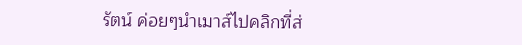รัตน์ ค่อยๆนำเมาส์ไปคลิกที่ส่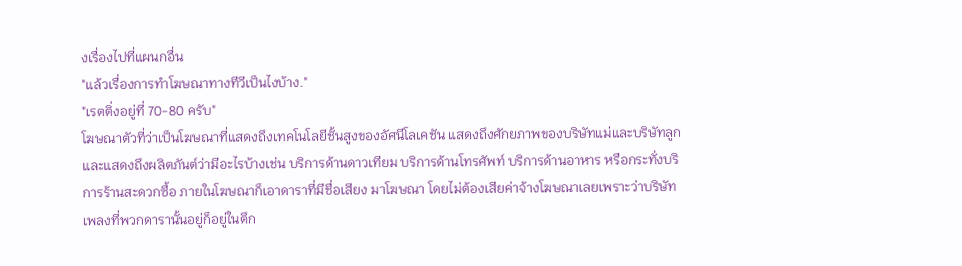งเรื่องไปที่แผนกอื่น
"แล้วเรื่องการทำโฆษณาทางทีวีเป็นไงบ้าง."
"เรตติ่งอยู่ที่ 70-80 ครับ"
โฆษณาตัวที่ว่าเป็นโฆษณาที่แสดงถึงเทคโนโลยีชั้นสูงของอัศนีโลเคชัน แสดงถึงศักยภาพของบริษัทแม่และบริษัทลูก และแสดงถึงผลิตภันต์ว่ามีอะไรบ้างเช่น บริการด้านดาวเทียม บริการด้านโทรศัพท์ บริการด้านอาหาร หรือกระทั่งบริการร้านสะดวกซื้อ ภายในโฆษณาก็เอาดาราที่มีชื่อเสียง มาโฆษณา โดยไม่ต้องเสียค่าจ้างโฆษณาเลยเพราะว่าบริษัทเพลงที่พวกดารานั้นอยู่ก็อยู่ในตึก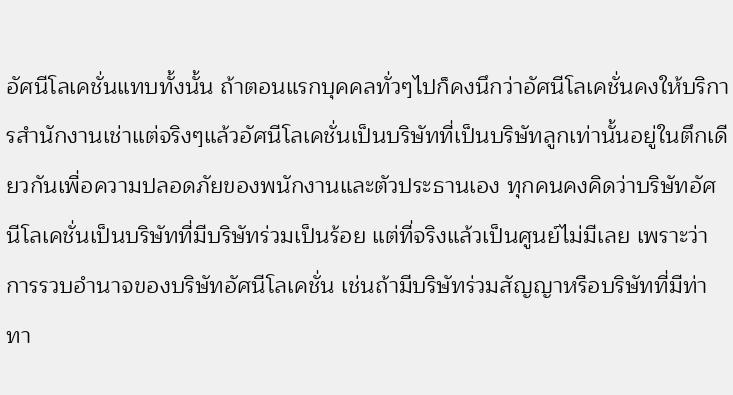อัศนีโลเคชั่นแทบทั้งนั้น ถ้าตอนแรกบุคคลทั่วๆไปก็คงนึกว่าอัศนีโลเคชั่นคงให้บริการสำนักงานเช่าแต่จริงๆแล้วอัศนีโลเคชั่นเป็นบริษัทที่เป็นบริษัทลูกเท่านั้นอยู่ในตึกเดียวกันเพื่อความปลอดภัยของพนักงานและตัวประธานเอง ทุกคนคงคิดว่าบริษัทอัศนีโลเคชั่นเป็นบริษัทที่มีบริษัทร่วมเป็นร้อย แต่ที่จริงแล้วเป็นศูนย์ไม่มีเลย เพราะว่าการรวบอำนาจของบริษัทอัศนีโลเคชั่น เช่นถ้ามีบริษัทร่วมสัญญาหรือบริษัทที่มีท่าทา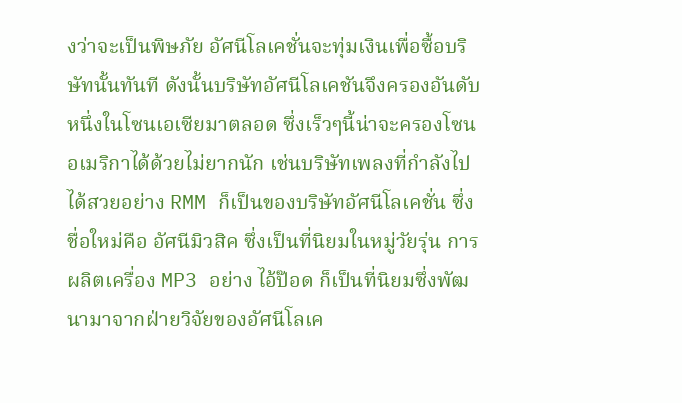งว่าจะเป็นพิษภัย อัศนีโลเคชั่นจะทุ่มเงินเพื่อซื้อบริษัทนั้นทันที ดังนั้นบริษัทอัศนีโลเคชันจึงครองอันดับหนึ่งในโซนเอเซียมาตลอด ซึ่งเร็วๆนี้น่าจะครองโซนอเมริกาได้ด้วยไม่ยากนัก เช่นบริษัทเพลงที่กำลังไปได้สวยอย่าง RMM ก็เป็นของบริษัทอัศนีโลเคชั่น ซึ่งชื่อใหม่คือ อัศนีมิวสิค ซึ่งเป็นที่นิยมในหมู่วัยรุ่น การผลิตเครื่อง MP3 อย่าง ไอ้ป๊อด ก็เป็นที่นิยมซึ่งพัฒนามาจากฝ่ายวิจัยของอัศนีโลเค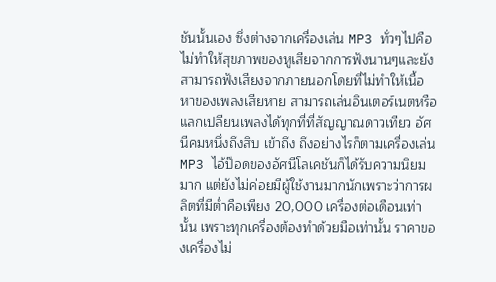ชันนั้นเอง ซึ่งต่างจากเครื่องเล่น MP3 ทั่วๆไปคือไม่ทำให้สุขภาพของหูเสียจากการฟังนานๆและยังสามารถฟังเสียงจากภายนอกโดยที่ไม่ทำให้เนื้อหาของเพลงเสียหาย สามารถเล่นอินเตอร์เนตหรือแลกเปลียนเพลงได้ทุกที่ที่สัญญาณดาวเทียว อัศนีคมหนึ่งถึงสิบ เข้าถึง ถึงอย่างไรก็ตามเครื่องเล่น MP3 ไอ้ป๊อดของอัศนีโลเคชันก็ได้รับความนิยมมาก แต่ยังไม่ค่อยมีผู้ใช้งานมากนักเพราะว่าการผลิตที่มีต่ำคือเพียง 20,000 เครื่องต่อเดือนเท่านั้น เพราะทุกเครื่องต้องทำด้วยมือเท่านั้น ราคาของเครื่องไม่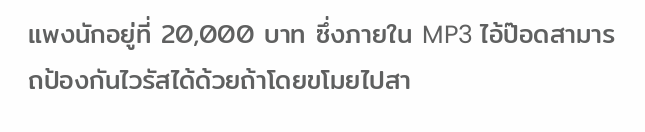แพงนักอยู่ที่ 20,000 บาท ซึ่งภายใน MP3 ไอ้ป๊อดสามารถป้องกันไวรัสได้ด้วยถ้าโดยขโมยไปสา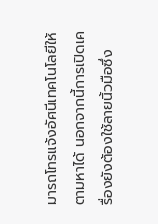มารถโทรแจ้งอัศนีเทคโนโลยีให้ตามหาได้ นอกจากนี้การเปิดเครื่องยังต้องใช้ลายนิ้วมือซึ่ง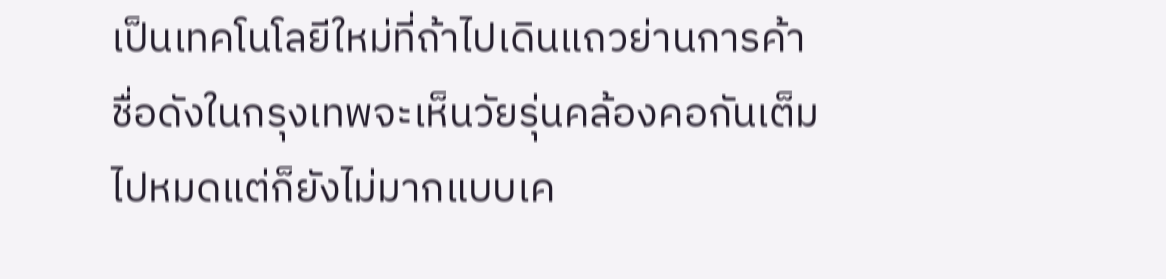เป็นเทคโนโลยีใหม่ที่ถ้าไปเดินแถวย่านการค้าชื่อดังในกรุงเทพจะเห็นวัยรุ่นคล้องคอกันเต็มไปหมดแต่ก็ยังไม่มากแบบเค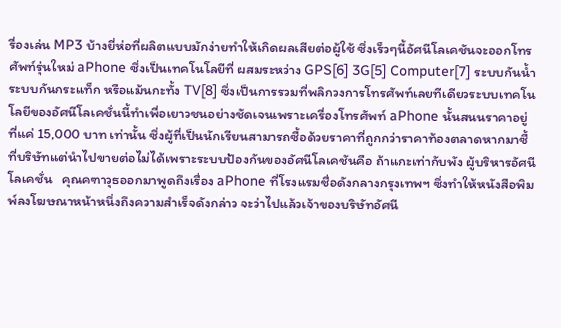รื่องเล่น MP3 บ้างยี่ห่อที่ผลิตแบบมักง่ายทำให้เกิดผลเสียต่อผู้ใช้ ซึ่งเร็วๆนี้อัศนีโลเคชันจะออกโทรศัพท์รุ่นใหม่ aPhone ซึ่งเป็นเทคโนโลยีที่ ผสมระหว่าง GPS[6] 3G[5] Computer[7] ระบบกันน้ำ ระบบกันกระแท็ก หรือแม้นกะทั้ง TV[8] ซึ่งเป็นการรวมที่พลิกวงการโทรศัพท์เลยทีเดียวระบบเทคโนโลยีของอัศนีโลเคชั่นนี้ทำเพื่อเยาวชนอย่างชัดเจนเพราะเครื่องโทรศัพท์ aPhone นั้นสนนราคาอยู่ที่แค่ 15,000 บาท เท่านั้น ซึ่งผู้ที่เป็นนักเรียนสามารถซื้อด้วยราคาที่ถูกกว่าราคาท้องตลาดหากมาซื้ที่บริษัทแต่นำไปขายต่อไม่ได้เพราะระบบป้องกันของอัศนีโลเคชันคือ ถ้าแกะเท่ากับพัง ผู้บริหารอัศนีโลเคชั่น   คุณคฑาวุธออกมาพูดถึงเรื่อง aPhone ที่โรงแรมชื่อดังกลางกรุงเทพฯ ซึ่งทำให้หนังสือพิมพ์ลงโฆษณาหน้าหนึ่งถึงความสำเร็จดังกล่าว จะว่าไปแล้วเจ้าของบริษัทอัศนี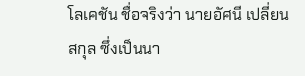โลเคชัน ชื่อจริงว่า นายอัศนี เปลี่ยนสกุล ซึ่งเป็นนา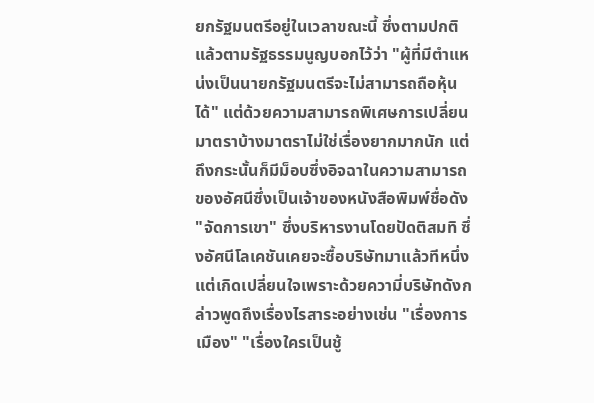ยกรัฐมนตรีอยู่ในเวลาขณะนี้ ซึ่งตามปกติแล้วตามรัฐธรรมนูญบอกไว้ว่า "ผู้ที่มีตำแหน่งเป็นนายกรัฐมนตรีจะไม่สามารถถือหุ้นได้" แต่ด้วยความสามารถพิเศษการเปลี่ยนมาตราบ้างมาตราไม่ใช่เรื่องยากมากนัก แต่ถึงกระนั้นก็มีม็อบซึ่งอิจฉาในความสามารถของอัศนีซึ่งเป็นเจ้าของหนังสือพิมพ์ชื่อดัง "จัดการเขา" ซึ่งบริหารงานโดยปัดติสมทิ ซึ่งอัศนีโลเคชันเคยจะซื้อบริษัทมาแล้วทีหนึ่งแต่เกิดเปลี่ยนใจเพราะด้วยความี่บริษัทดังกล่าวพูดถึงเรื่องไรสาระอย่างเช่น "เรื่องการเมือง" "เรื่องใครเป็นชู้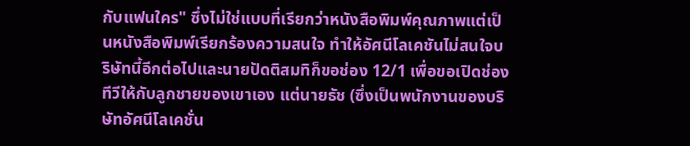กับแฟนใคร" ซึ่งไม่ใช่แบบที่เรียกว่าหนังสือพิมพ์คุณภาพแต่เป็นหนังสือพิมพ์เรียกร้องความสนใจ ทำให้อัศนีโลเคชันไม่สนใจบริษัทนี้อีกต่อไปและนายปัดติสมทิก็ขอช่อง 12/1 เพื่อขอเปิดช่องทีวีให้กับลูกชายของเขาเอง แต่นายธัช (ซึ่งเป็นพนักงานของบริษัทอัศนีโลเคชั่น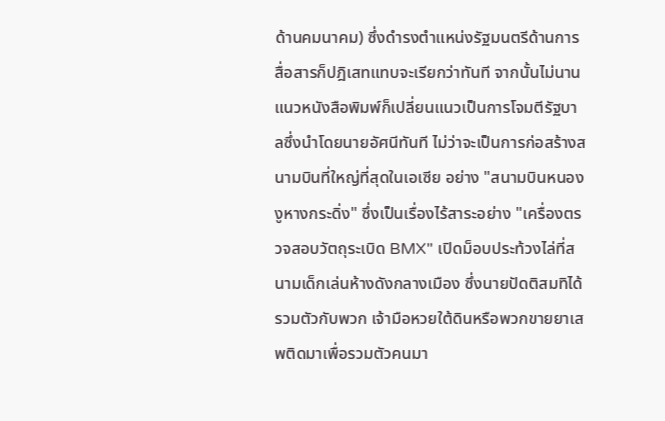ด้านคมนาคม) ซึ่งดำรงตำแหน่งรัฐมนตรีด้านการสื่อสารก็ปฎิเสทแทบจะเรียกว่าทันที จากนั้นไม่นานแนวหนังสือพิมพ์ก็เปลี่ยนแนวเป็นการโจมตีรัฐบาลซึ่งนำโดยนายอัศนีทันที ไม่ว่าจะเป็นการก่อสร้างสนามบินที่ใหญ่ที่สุดในเอเซีย อย่าง "สนามบินหนองงูหางกระดิ่ง" ซึ่งเป็นเรื่องไร้สาระอย่าง "เครื่องตรวจสอบวัตถุระเบิด BMX" เปิดม็อบประท้วงไล่ที่สนามเด็กเล่นห้างดังกลางเมือง ซึ่งนายปัดติสมทิได้รวมตัวกับพวก เจ้ามือหวยใต้ดินหรือพวกขายยาเสพติดมาเพื่อรวมตัวคนมา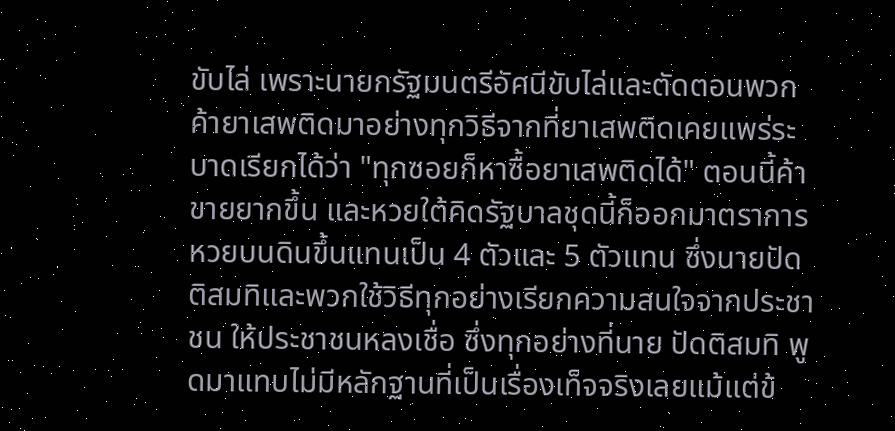ขับไล่ เพราะนายกรัฐมนตรีอัศนีขับไล่และตัดตอนพวกค้ายาเสพติดมาอย่างทุกวิธีจากที่ยาเสพติดเคยแพร่ระบาดเรียกได้ว่า "ทุกซอยก็หาซื้อยาเสพติดได้" ตอนนี้ค้าขายยากขึ้น และหวยใต้คิดรัฐบาลชุดนี้ก็ออกมาตราการหวยบนดินขึ้นแทนเป็น 4 ตัวและ 5 ตัวแทน ซึ่งนายปัดติสมทิและพวกใช้วิธีทุกอย่างเรียกความสนใจจากประชาชน ให้ประชาชนหลงเชื่อ ซึ่งทุกอย่างที่นาย ปัดติสมทิ พูดมาแทบไม่มีหลักฐานที่เป็นเรื่องเท็จจริงเลยแม้แต่ข้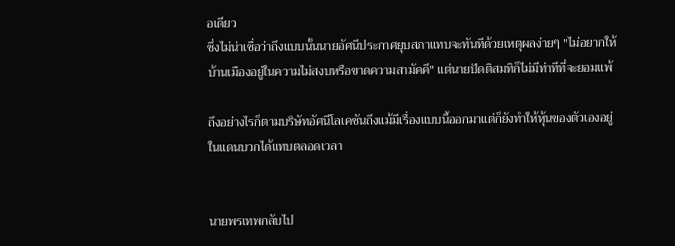อเดียว
ซึ่งไม่น่าเชื่อว่าถึงแบบนั้นนายอัศนีประกาศยุบสภาแทบจะทันทีด้วยเหตุผลง่ายๆ "ไม่อยากให้บ้านเมืองอยู่ในความไม่สงบหรือขาดความสามัคคี" แต่นายปัดติสมทิก็ไม่มีท่าทีที่จะยอมแพ้

ถึงอย่างไรก็ตามบริษัทอัศนีโลเคชันถึงแม้มีเรื่องแบบนี้ออกมาแต่ก็ยังทำให้หุ้นของตัวเองอยู่ในแดนบวกได้แทบตลอดเวลา


นายพรเทพกลับไป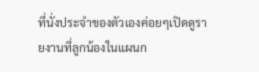ที่นั่งประจำของตัวเองค่อยๆเปิดดูรายงานที่ลูกน้องในแผนก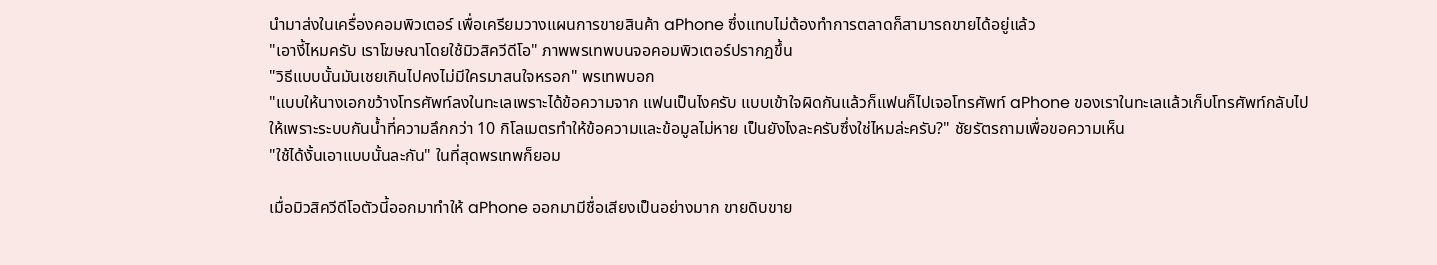นำมาส่งในเครื่องคอมพิวเตอร์ เพื่อเครียมวางแผนการขายสินค้า aPhone ซึ่งแทบไม่ต้องทำการตลาดก็สามารถขายได้อยู่แล้ว
"เอางี้ไหมครับ เราโฆษณาโดยใช้มิวสิควีดีโอ" ภาพพรเทพบนจอคอมพิวเตอร์ปรากฎขึ้น
"วิธีแบบนั้นมันเชยเกินไปคงไม่มีใครมาสนใจหรอก" พรเทพบอก
"แบบให้นางเอกขว้างโทรศัพท์ลงในทะเลเพราะได้ข้อความจาก แฟนเป็นไงครับ แบบเข้าใจผิดกันแล้วก็แฟนก็ไปเจอโทรศัพท์ aPhone ของเราในทะเลแล้วเก็บโทรศัพท์กลับไปให้เพราะระบบกันน้ำที่ความลึกกว่า 10 กิโลเมตรทำให้ข้อความและข้อมูลไม่หาย เป็นยังไงละครับซึ่งใช่ไหมล่ะครับ?" ชัยรัตรถามเพื่อขอความเห็น
"ใช้ได้งั้นเอาแบบนั้นละกัน" ในที่สุดพรเทพก็ยอม

เมื่อมิวสิควีดีโอตัวนี้ออกมาทำให้ aPhone ออกมามีชื่อเสียงเป็นอย่างมาก ขายดิบขาย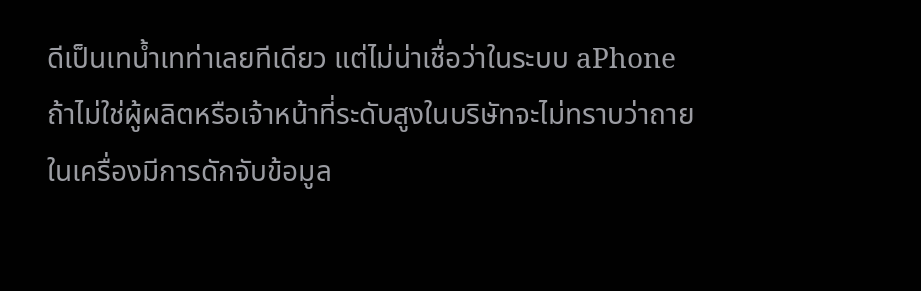ดีเป็นเทน้ำเทท่าเลยทีเดียว แต่ไม่น่าเชื่อว่าในระบบ aPhone ถ้าไม่ใช่ผู้ผลิตหรือเจ้าหน้าที่ระดับสูงในบริษัทจะไม่ทราบว่าถายในเครื่องมีการดักจับข้อมูล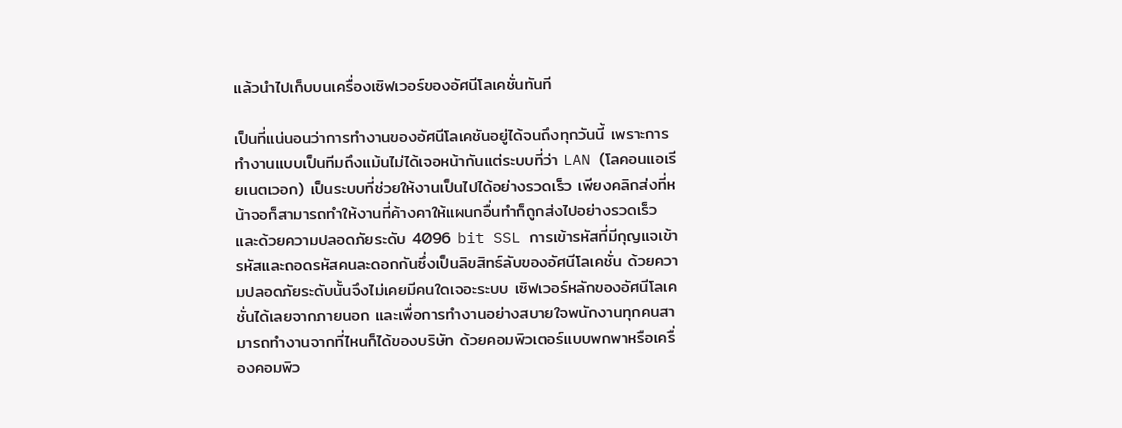แล้วนำไปเก็บบนเครื่องเซิฟเวอร์ของอัศนีโลเคชั่นทันที

เป็นที่แน่นอนว่าการทำงานของอัศนีโลเคชันอยู่ได้จนถึงทุกวันนี้ เพราะการทำงานแบบเป็นทีมถึงแม้นไม่ได้เจอหน้ากันแต่ระบบที่ว่า LAN (โลคอนแอเรียเนตเวอก) เป็นระบบที่ช่วยให้งานเป็นไปได้อย่างรวดเร็ว เพียงคลิกส่งที่หน้าจอก็สามารถทำให้งานที่ค้างคาให้แผนกอื่นทำก็ถูกส่งไปอย่างรวดเร็ว และด้วยความปลอดภัยระดับ 4096 bit SSL การเข้ารหัสที่มีกุญแจเข้ารหัสและถอดรหัสคนละดอกกันซึ่งเป็นลิขสิทธ์ลับของอัศนีโลเคชั่น ด้วยความปลอดภัยระดับนั้นจึงไม่เคยมีคนใดเจอะระบบ เซิฟเวอร์หลักของอัศนีโลเคชั่นได้เลยจากภายนอก และเพื่อการทำงานอย่างสบายใจพนักงานทุกคนสามารถทำงานจากที่ไหนก็ได้ของบริษัท ด้วยคอมพิวเตอร์แบบพกพาหรือเครื่องคอมพิว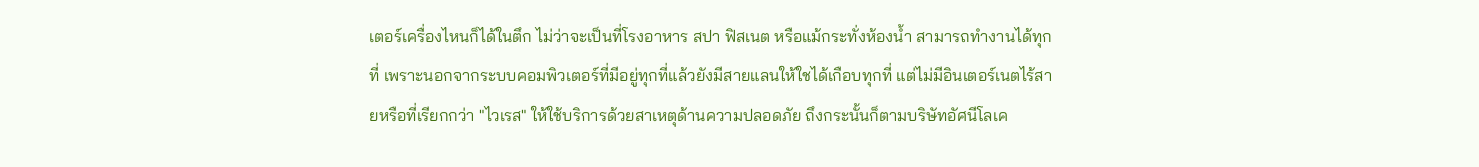เตอร์เครื่องไหนก็ได้ในตึก ไม่ว่าจะเป็นที่โรงอาหาร สปา ฟิสเนต หรือแม้กระทั่งห้องน้ำ สามารถทำงานได้ทุกที่ เพราะนอกจากระบบคอมพิวเตอร์ที่มีอยู่ทุกที่แล้วยังมีสายแลนให้ใชได้เกือบทุกที่ แต่ไม่มีอินเตอร์เนตไร้สายหรือที่เรียกกว่า "ไวเรส" ให้ใช้บริการด้วยสาเหตุด้านความปลอดภัย ถึงกระนั้นก็ตามบริษัทอัศนีโลเค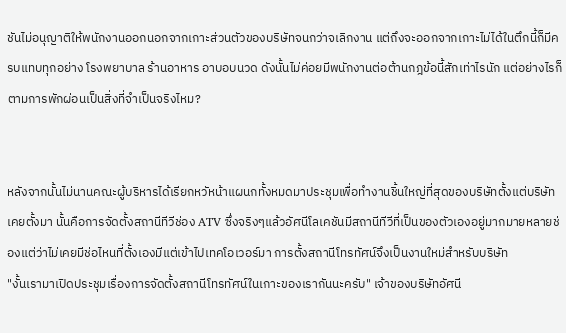ชันไม่อนุญาติให้พนักงานออกนอกจากเกาะส่วนตัวของบริษัทจนกว่าจเลิกงาน แต่ถึงจะออกจากเกาะไม่ได้ในตึกนี้ก็มีครบแทบทุกอย่าง โรงพยาบาล ร้านอาหาร อาบอบนวด ดังนั้นไม่ค่อยมีพนักงานต่อต้านกฎข้อนี้สักเท่าไรนัก แต่อย่างไรก็ตามการพักผ่อนเป็นสิ่งที่จำเป็นจริงไหม?


หลังจากนั้นไม่นานคณะผู้บริหารได้เรียกหวัหน้าแผนกทั้งหมดมาประชุมเพื่อทำงานชิ้นใหญ่ที่สุดของบริษัทตั้งแต่บริษัทเคยตั้งมา นั้นคือการจัดตั้งสถานีทีวีช่อง ATV ซึ่งจริงๆแล้วอัศนีโลเคชันมีสถานีทีวีที่เป็นของตัวเองอยู่มากมายหลายช่องแต่ว่าไม่เคยมีช่อไหนที่ตั้งเองมีแต่เข้าไปเทคโอเวอร์มา การตั้งสถานีโทรทัศน์จึงเป็นงานใหม่สำหรับบริษัท
"งั้นเรามาเปิดประชุมเรื่องการจัดตั้งสถานีโทรทัศน์ในเกาะของเรากันนะครับ" เจ้าของบริษัทอัศนี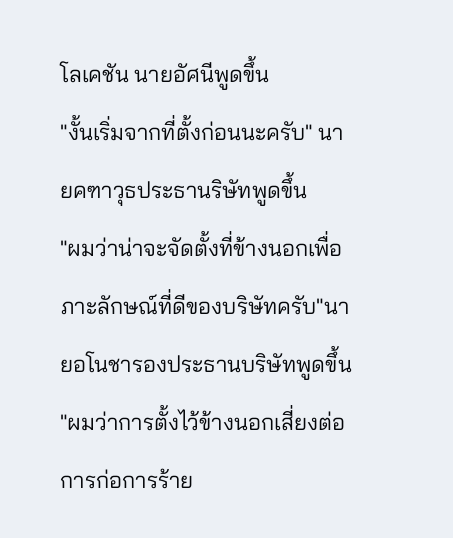โลเคชัน นายอัศนีพูดขึ้น
"งั้นเริ่มจากที่ตั้งก่อนนะครับ" นายคฑาวุธประธานริษัทพูดขึ้น
"ผมว่าน่าจะจัดตั้งที่ข้างนอกเพื่อภาะลักษณ์ที่ดีของบริษัทครับ"นายอโนชารองประธานบริษัทพูดขึ้น
"ผมว่าการตั้งไว้ข้างนอกเสี่ยงต่อการก่อการร้าย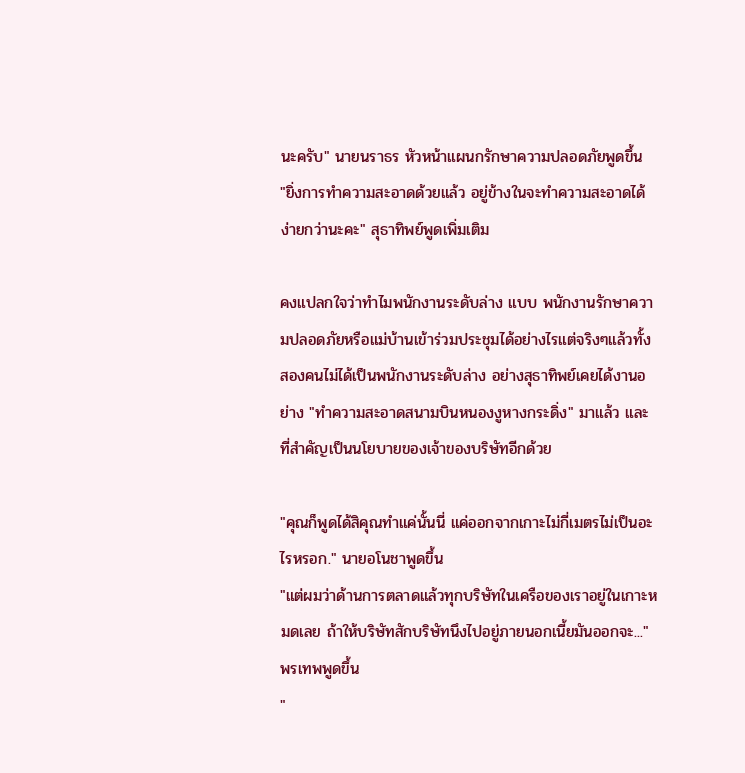นะครับ" นายนราธร หัวหน้าแผนกรักษาความปลอดภัยพูดขึ้น
"ยิ่งการทำความสะอาดด้วยแล้ว อยู่ข้างในจะทำความสะอาดได้ง่ายกว่านะคะ" สุธาทิพย์พูดเพิ่มเติม

คงแปลกใจว่าทำไมพนักงานระดับล่าง แบบ พนักงานรักษาความปลอดภัยหรือแม่บ้านเข้าร่วมประชุมได้อย่างไรแต่จริงๆแล้วทั้งสองคนไม่ได้เป็นพนักงานระดับล่าง อย่างสุธาทิพย์เคยได้งานอย่าง "ทำความสะอาดสนามบินหนองงูหางกระดิ่ง" มาแล้ว และที่สำคัญเป็นนโยบายของเจ้าของบริษัทอีกด้วย

"คุณก็พูดได้สิคุณทำแค่นั้นนี่ แค่ออกจากเกาะไม่กี่เมตรไม่เป็นอะไรหรอก." นายอโนชาพูดขึ้น
"แต่ผมว่าด้านการตลาดแล้วทุกบริษัทในเครือของเราอยู่ในเกาะหมดเลย ถ้าให้บริษัทสักบริษัทนึงไปอยู่ภายนอกเนี้ยมันออกจะ..." พรเทพพูดขึ้น
"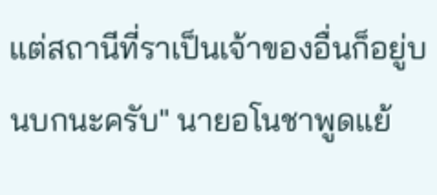แต่สถานีที่ราเป็นเจ้าของอื่นก็อยู่บนบกนะครับ" นายอโนชาพูดแย้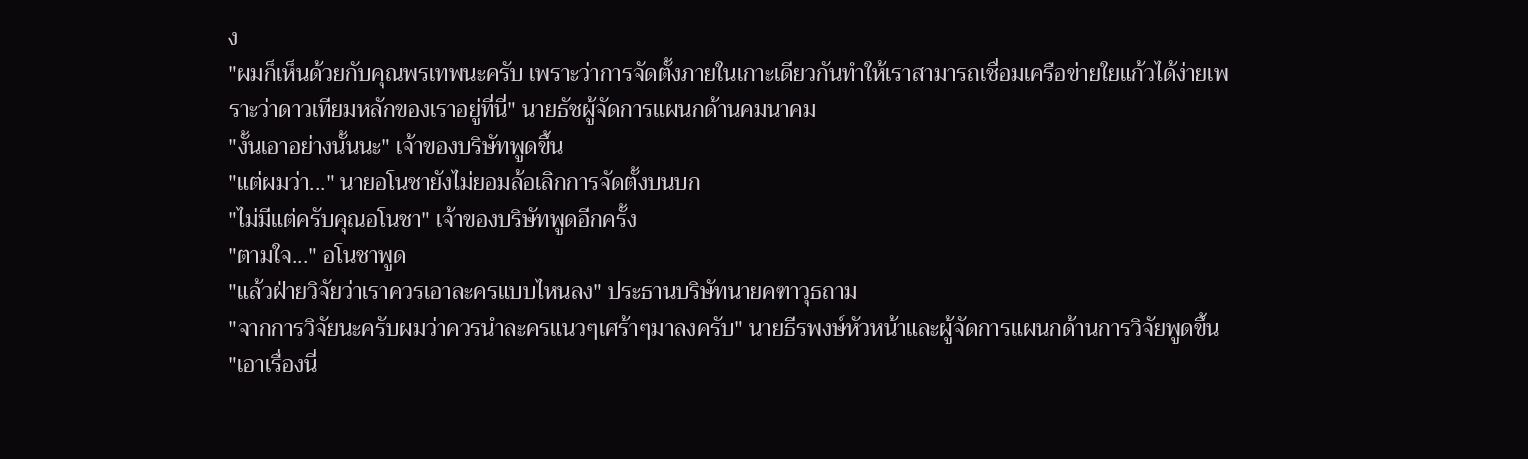ง
"ผมก็เห็นด้วยกับคุณพรเทพนะครับ เพราะว่าการจัดตั้งภายในเกาะเดียวกันทำให้เราสามารถเชื่อมเครือข่ายใยแก้วได้ง่ายเพราะว่าดาวเทียมหลักของเราอยู่ที่นี่" นายธัชผู้จัดการแผนกด้านคมนาคม
"งั้นเอาอย่างนั้นนะ" เจ้าของบริษัทพูดขึ้น
"แต่ผมว่า..." นายอโนชายังไม่ยอมล้อเลิกการจัดตั้งบนบก
"ไม่มีแต่ครับคุณอโนชา" เจ้าของบริษัทพูดอีกครั้ง
"ตามใจ..." อโนชาพูด
"แล้วฝ่ายวิจัยว่าเราควรเอาละครแบบไหนลง" ประธานบริษัทนายคฑาวุธถาม
"จากการวิจัยนะครับผมว่าควรนำละครแนวๆเศร้าๆมาลงครับ" นายธีรพงษ์หัวหน้าและผู้จัดการแผนกด้านการวิจัยพูดขึ้น
"เอาเรื่องนี่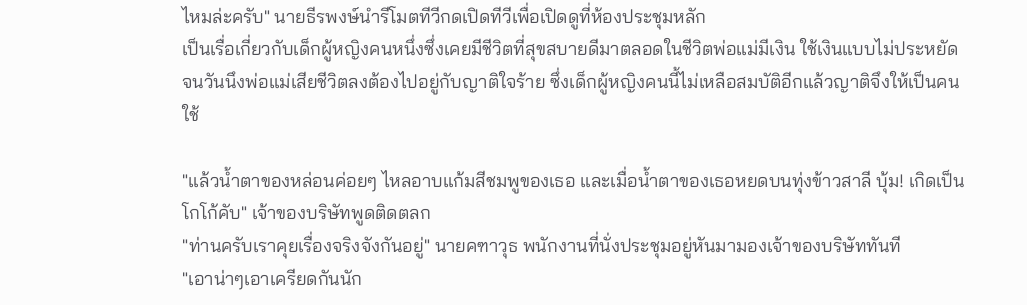ไหมล่ะครับ" นายธีรพงษ์นำรีโมตทีวีกดเปิดทีวีเพื่อเปิดดูที่ห้องประชุมหลัก
เป็นเรื่อเกี่ยวกับเด็กผู้หญิงคนหนึ่งซึ่งเคยมีชีวิตที่สุขสบายดีมาตลอดในชีวิตพ่อแม่มีเงิน ใช้เงินแบบไม่ประหยัด จนวันนึงพ่อแม่เสียชีวิตลงต้องไปอยู่กับญาติใจร้าย ซึ่งเด็กผู้หญิงคนนี้ไม่เหลือสมบัติอีกแล้วญาติจึงให้เป็นคนใช้

"แล้วน้ำตาของหล่อนค่อยๆ ไหลอาบแก้มสีชมพูของเธอ และเมื่อน้ำตาของเธอหยดบนทุ่งข้าวสาลี บุ้ม! เกิดเป็นโกโก้คับ" เจ้าของบริษัทพูดติดตลก
"ท่านครับเราคุยเรื่องจริงจังกันอยู่" นายคฑาวุธ พนักงานที่นั่งประชุมอยู่หันมามองเจ้าของบริษัททันที
"เอาน่าๆเอาเครียดกันนัก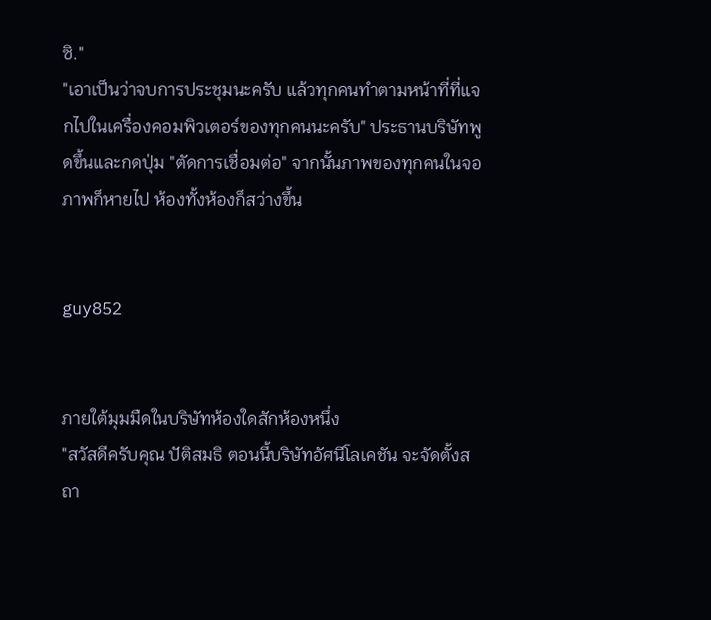ซิ."
"เอาเป็นว่าจบการประชุมนะครับ แล้วทุกคนทำตามหน้าที่ที่แจกไปในเครื่องคอมพิวเตอร์ของทุกคนนะครับ" ประธานบริษัทพูดขึ้นและกดปุ่ม "ตัดการเชื่อมต่อ" จากนั้นภาพของทุกคนในจอภาพก็หายไป ห้องทั้งห้องก็สว่างขึ้น


guy852


ภายใต้มุมมืดในบริษัทห้องใดสักห้องหนึ่ง
"สวัสดีครับคุณ ปัติสมธิ ตอนนี้บริษัทอัศนีโลเคชัน จะจัดตั้งสถา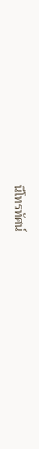นีโทรทัศน์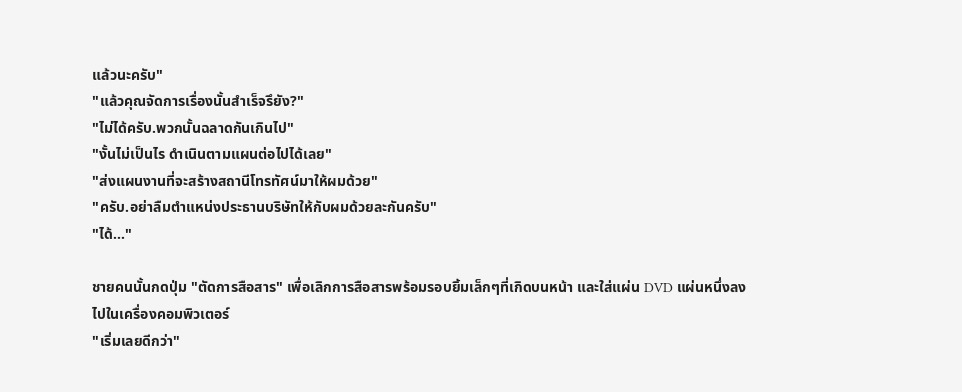แล้วนะครับ"
"แล้วคุณจัดการเรื่องนั้นสำเร็จรึยัง?"
"ไม่ได้ครับ.พวกนั้นฉลาดกันเกินไป"
"งั้นไม่เป็นไร ดำเนินตามแผนต่อไปได้เลย"
"ส่งแผนงานที่จะสร้างสถานีโทรทัศน์มาให้ผมด้วย"
"ครับ.อย่าลืมตำแหน่งประธานบริษัทให้กับผมด้วยละกันครับ"
"ได้..."

ชายคนนั้นกดปุ่ม "ตัดการสือสาร" เพื่อเลิกการสือสารพร้อมรอบยิ้มเล็กๆที่เกิดบนหน้า และใส่แผ่น DVD แผ่นหนึ่งลงไปในเครื่องคอมพิวเตอร์
"เริ่มเลยดีกว่า"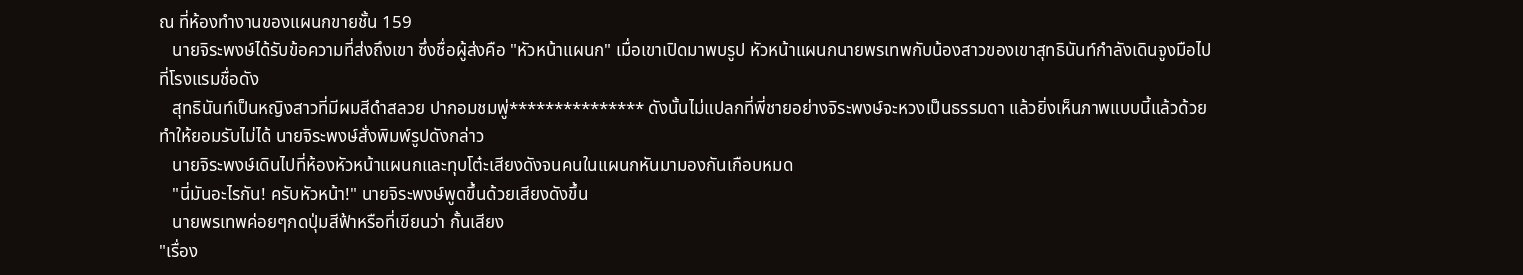ณ ที่ห้องทำงานของแผนกขายชั้น 159
   นายจิระพงษ์ได้รับข้อความที่ส่งถึงเขา ซึ่งชื่อผู้ส่งคือ "หัวหน้าแผนก" เมื่อเขาเปิดมาพบรูป หัวหน้าแผนกนายพรเทพกับน้องสาวของเขาสุทธินันท์กำลังเดินจูงมือไปที่โรงแรมชื่อดัง
   สุทธินันท์เป็นหญิงสาวที่มีผมสีดำสลวย ปากอมชมพู่*************** ดังนั้นไม่แปลกที่พี่ชายอย่างจิระพงษ์จะหวงเป็นธรรมดา แล้วยิ่งเห็นภาพแบบนี้แล้วด้วยทำให้ยอมรับไม่ได้ นายจิระพงษ์สั่งพิมพ์รูปดังกล่าว
   นายจิระพงษ์เดินไปที่ห้องหัวหน้าแผนกและทุบโต๋ะเสียงดังจนคนในแผนกหันมามองกันเกือบหมด
   "นี่มันอะไรกัน! ครับหัวหน้า!" นายจิระพงษ์พูดขึ้นด้วยเสียงดังขึ้น
   นายพรเทพค่อยๆกดปุ่มสีฟ้าหรือที่เขียนว่า กั้นเสียง
"เรื่อง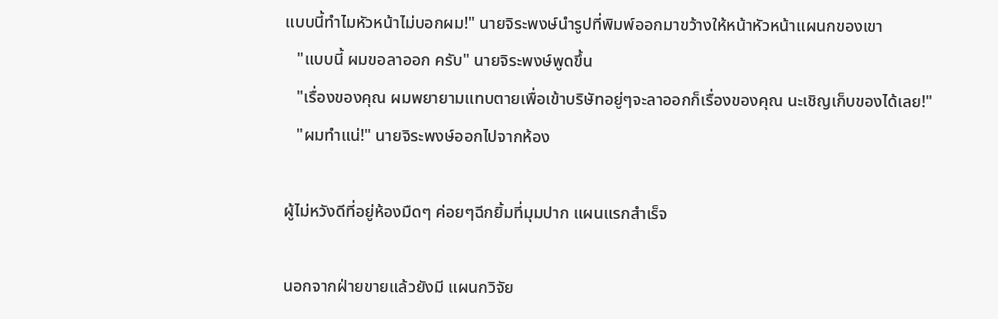แบบนี้ทำไมหัวหน้าไม่บอกผม!" นายจิระพงษ์นำรูปที่พิมพ์ออกมาขว้างให้หน้าหัวหน้าแผนกของเขา
   "แบบนี้ ผมขอลาออก ครับ" นายจิระพงษ์พูดขึ้น
   "เรื่องของคุณ ผมพยายามแทบตายเพื่อเข้าบริษัทอยู่ๆจะลาออกก็เรื่องของคุณ นะเชิญเก็บของได้เลย!"
   "ผมทำแน่!" นายจิระพงษ์ออกไปจากห้อง

ผู้ไม่หวังดีที่อยู่ห้องมืดๆ ค่อยๆฉีกยิ้มที่มุมปาก แผนแรกสำเร็จ

นอกจากฝ่ายขายแล้วยังมี แผนกวิจัย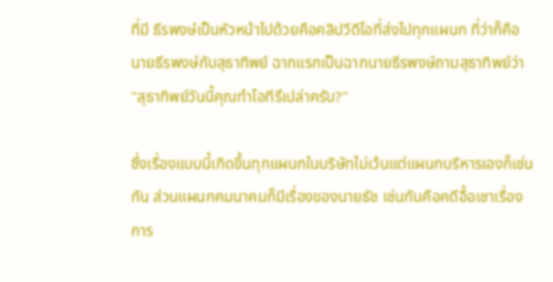ที่มี ธีรพงษ์เป็นหัวหน้าไปด้วยคือคลิปวีดีโอที่ส่งไปทุกแผนก ที่ว่าก็คือ นายธีรพงษ์กับสุธาทิพย์ ฉากแรกเป็นฉากนายธีรพงษ์ถามสุธาทิพย์ว่า "สุธาทิพย์วันนี้คุณทำโอทีรึเปล่าครับ?"

ซึ่งเรื่องแบบนี้เกิดขึ้นทุกแผนกในบริษัทไม่เว้นแต่แผนกบริหารเองก็เช่นกัน ส่วนแผนกคมนาคมก็มีเรื่องของนายธัช เช่นกันคือคดีอื้อเชาเรื่องการ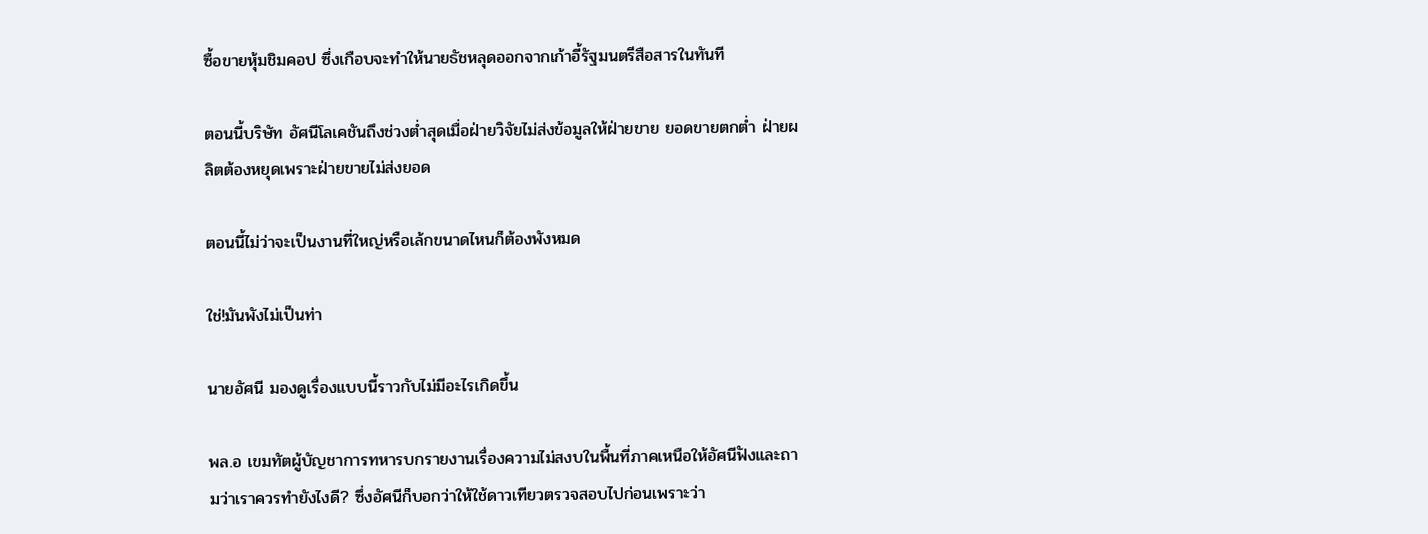ซื้อขายหุ้มชิมคอป ซึ่งเกือบจะทำให้นายธัชหลุดออกจากเก้าอี้รัฐมนตรีสือสารในทันที

ตอนนี้บริษัท อัศนีโลเคชันถึงช่วงต่ำสุดเมื่อฝ่ายวิจัยไม่ส่งข้อมูลให้ฝ่ายขาย ยอดขายตกต่ำ ฝ่ายผลิตต้องหยุดเพราะฝ่ายขายไม่ส่งยอด

ตอนนี้ไม่ว่าจะเป็นงานที่ใหญ่หรือเล้กขนาดไหนก็ต้องพังหมด

ใช่!มันพังไม่เป็นท่า

นายอัศนี มองดูเรื่องแบบนี้ราวกับไม่มีอะไรเกิดขึ้น

พล.อ เขมทัตผู้บัญชาการทหารบกรายงานเรื่องความไม่สงบในพื้นที่ภาคเหนือให้อัศนีฟังและถามว่าเราควรทำยังไงดี? ซึ่งอัศนีก็บอกว่าให้ใช้ดาวเทียวตรวจสอบไปก่อนเพราะว่า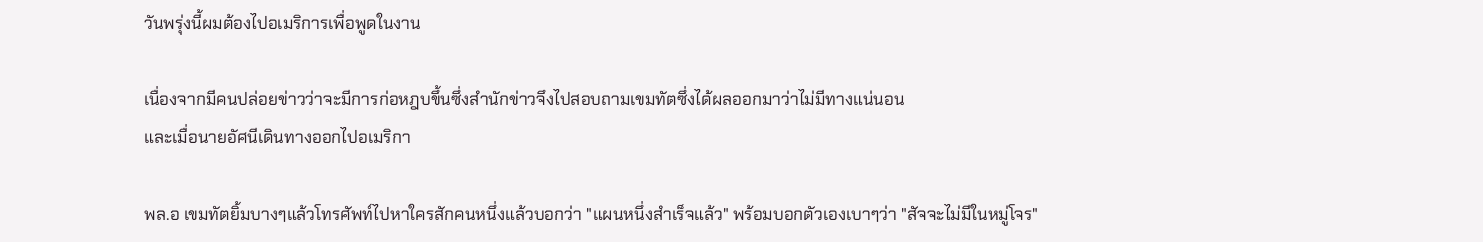วันพรุ่งนี้ผมต้องไปอเมริการเพื่อพูดในงาน

เนื่องจากมีคนปล่อยข่าวว่าจะมีการก่อหฎบขึ้นซึ่งสำนักข่าวจึงไปสอบถามเขมทัตซึ่งได้ผลออกมาว่าไม่มีทางแน่นอน
และเมื่อนายอัศนีเดินทางออกไปอเมริกา

พล.อ เขมทัตยิ้มบางๆแล้วโทรศัพท์ไปหาใครสักคนหนึ่งแล้วบอกว่า "แผนหนึ่งสำเร็จแล้ว" พร้อมบอกตัวเองเบาๆว่า "สัจจะไม่มีในหมู่โจร"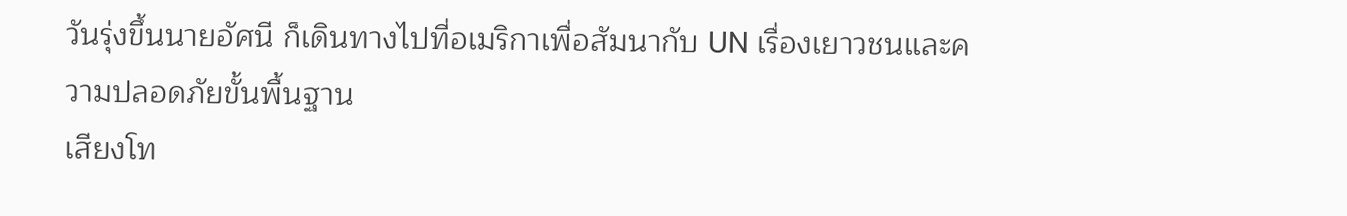วันรุ่งขึ้นนายอัศนี ก็เดินทางไปที่อเมริกาเพื่อสัมนากับ UN เรื่องเยาวชนและความปลอดภัยขั้นพื้นฐาน
เสียงโท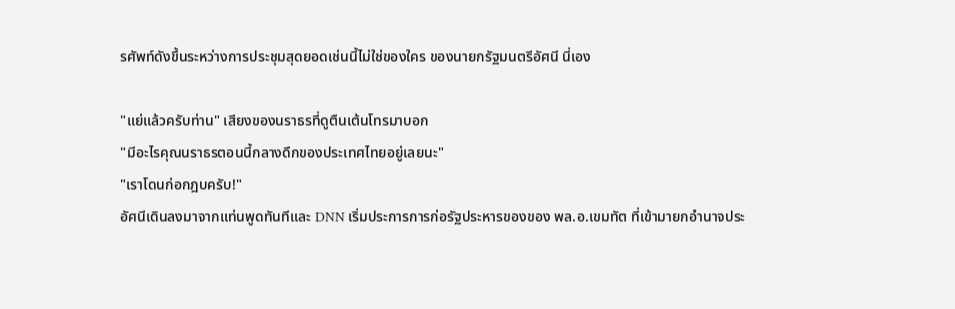รศัพท์ดังขึ้นระหว่างการประชุมสุดยอดเช่นนี้ไม่ใช่ของใคร ของนายกรัฐมนตรีอัศนี นี่เอง

"แย่แล้วครับท่าน" เสียงของนราธรที่ดูตืนเต้นโทรมาบอก
"มีอะไรคุณนราธรตอนนี้กลางดึกของประเทศไทยอยู่เลยนะ"
"เราโดนก่อกฎบครับ!"
อัศนีเดินลงมาจากแท่นพูดทันทีและ DNN เริ่มประการการก่อรัฐประหารของของ พล.อ.เขมทัต ที่เข้ามายกอำนาจประ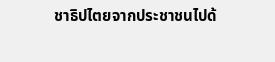ชาธิปไตยจากประชาชนไปด้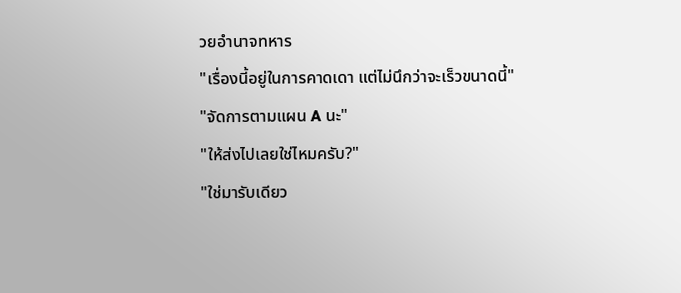วยอำนาจทหาร
"เรื่องนี้อยู่ในการคาดเดา แต่ไม่นึกว่าจะเร็วขนาดนี้"
"จัดการตามแผน A นะ"
"ให้ส่งไปเลยใช่ไหมครับ?"
"ใช่มารับเดียว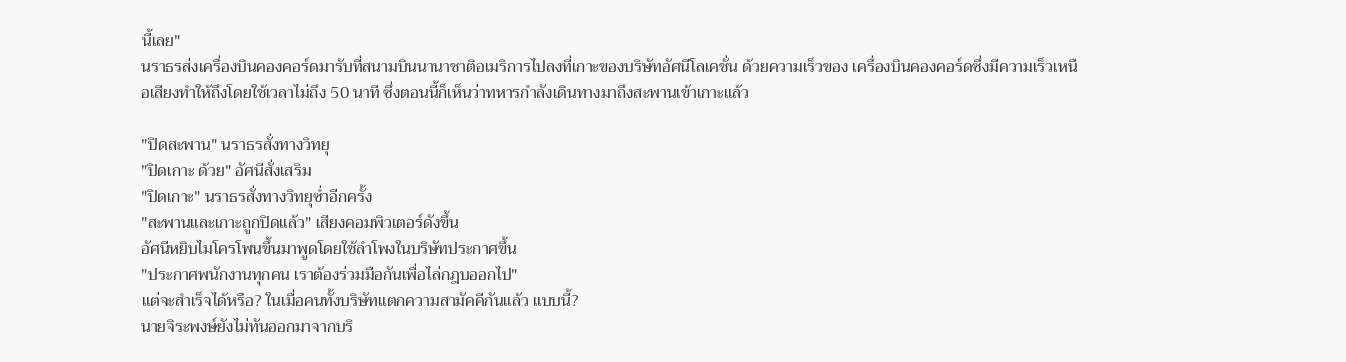นี้เลย"
นราธรส่งเครื่องบินคองคอร์ดมารับที่สนามบินนานาชาติอเมริการไปลงที่เกาะของบริษัทอัศนีโลเคชั่น ด้วยความเร็วของ เครื่องบินคองคอร์ดซึ่งมีความเร็วเหนือเสียงทำให้ถึงโดยใช้เวลาไม่ถึง 50 นาที ซึ่งตอนนี้ก็เห็นว่าทหารกำลังเดินทางมาถึงสะพานเข้าเกาะแล้ว

"ปิดสะพาน" นราธรสั่งทางวิทยุ
"ปิดเกาะ ด้วย" อัศนีสั่งเสริม
"ปิดเกาะ" นราธรสั่งทางวิทยุซ่ำอีกครั้ง
"สะพานและเกาะถูกปิดแล้ว" เสียงคอมพิวเตอร์ดังขึ้น
อัศนีหยิบไมโครโพนขึ้นมาพูดโดยใช้ลำโพงในบริษัทประกาศขึ้น
"ประกาศพนักงานทุกคน เราต้องร่วมมือกันเพื่อไล่กฎบออกไป"
แต่จะสำเร็จได้หรือ? ในเมื่อคนทั้งบริษัทแตกความสามัคคีกันแล้ว แบบนี้?
นายจิระพงษ์ยังไม่ทันออกมาจากบริ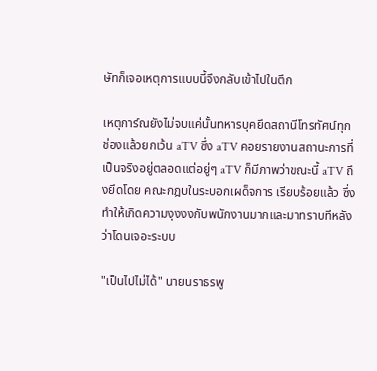ษัทก็เจอเหตุการแบบนี้จึงกลับเข้าไปในตึก

เหตุการ์ณยังไม่จบแค่นั้นทหารบุคยึดสถานีโทรทัศน์ทุกช่องแล้วยกเว้น aTV ซึ่ง aTV คอยรายงานสถานะการที่เป็นจริงอยู่ตลอดแต่อยู่ๆ aTV ก็มีภาพว่าขณะนี้ aTV ถึงยึดโดย คณะกฎบในระบอกเผด็จการ เรียบร้อยแล้ว ซึ่งทำให้เกิดความงุงงงกับพนักงานมากและมาทราบทีหลังว่าโดนเจอะระบบ

"เป็นไปไม่ได้" นายนราธรพู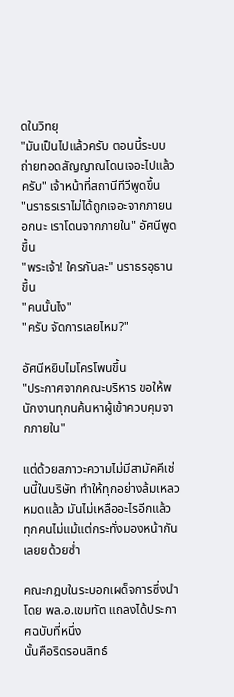ดในวิทยุ
"มันเป็นไปแล้วครับ ตอนนี้ระบบถ่ายทอดสัญญาณโดนเจอะไปแล้วครับ" เจ้าหน้าที่สถานีทีวีพูดขึ้น
"นราธรเราไม่ได้ถูกเจอะจากภายนอกนะ เราโดนจากภายใน" อัศนีพูดขึ้น
"พระเจ้า! ใครกันละ" นราธรอุธานขึ้น
"คนนั้นไง"
"ครับ จัดการเลยไหม?"

อัศนีหยิบไมโครโพนขึ้น
"ประกาศจากคณะบริหาร ขอให้พนักงานทุกนค้นหาผู้เข้าควบคุมจากภายใน"

แต่ด้วยสภาวะความไม่มีสามัคคีเช่นนี้ในบริษัท ทำให้ทุกอย่างล้มเหลวหมดแล้ว มันไม่เหลืออะไรอีกแล้ว ทุกคนไม่แม้แต่กระทั่งมองหน้ากันเลยยด้วยซ่ำ

คณะกฎบในระบอกเผด็จการซึ่งนำโดย พล.อ.เขมทัต แถลงได้ประกาศฉบับที่หนึ่ง
นั้นคือริดรอนสิทธ์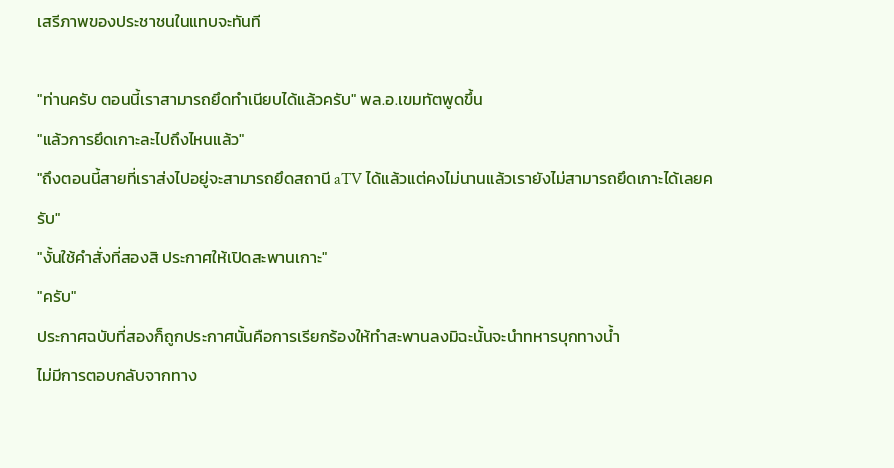เสรีภาพของประชาชนในแทบจะทันที

"ท่านครับ ตอนนี้เราสามารถยึดทำเนียบได้แล้วครับ" พล.อ.เขมทัตพูดขึ้น
"แล้วการยึดเกาะละไปถึงไหนแล้ว"
"ถึงตอนนี้สายที่เราส่งไปอยู่จะสามารถยึดสถานี aTV ได้แล้วแต่คงไม่นานแล้วเรายังไม่สามารถยึดเกาะได้เลยครับ"
"งั้นใช้คำสั่งที่สองสิ ประกาศให้เปิดสะพานเกาะ"
"ครับ"
ประกาศฉบับที่สองก็ถูกประกาศนั้นคือการเรียกร้องให้ทำสะพานลงมิฉะนั้นจะนำทหารบุกทางน้ำ
ไม่มีการตอบกลับจากทาง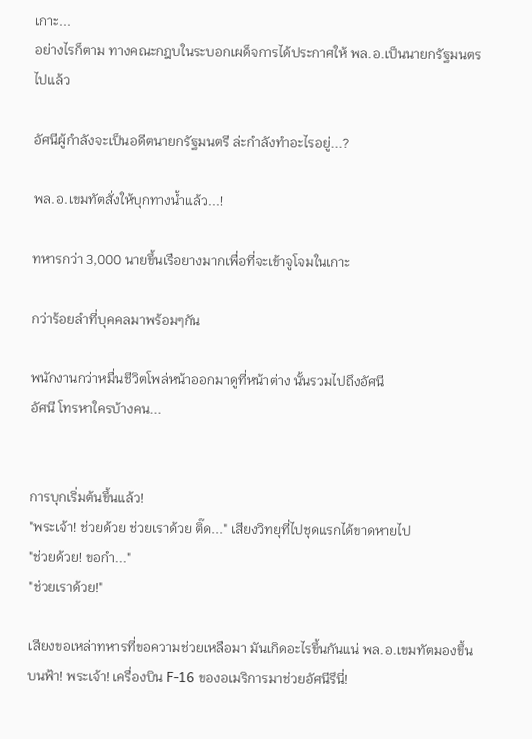เกาะ...
อย่างไรก็ตาม ทางคณะกฎบในระบอกเผด็จการได้ประกาศให้ พล.อ.เป็นนายกรัฐมนตรไปแล้ว

อัศนีผู้กำลังจะเป็นอดีตนายกรัฐมนตรี ล่ะกำลังทำอะไรอยู่...?

พล.อ.เขมทัตสั่งให้บุกทางน้ำแล้ว...!

ทหารกว่า 3,000 นายขึ้นเรือยางมากเพื่อที่จะเข้าจูโจมในเกาะ

กว่าร้อยลำที่บุคคลมาพร้อมๆกัน

พนักงานกว่าหมื่นชีวิตโพล่หน้าออกมาดูที่หน้าต่าง นั้นรวมไปถึงอัศนี
อัศนี โทรหาใครบ้างคน...


การบุกเริ่มต้นขึ้นแล้ว!
"พระเจ้า! ช่วยด้วย ช่วยเราด้วย ติ๊ด..." เสียงวิทยุที่ไปชุดแรกได้ขาดหายไป
"ช่วยด้วย! ขอกำ..."
"ช่วยเราด้วย!"

เสียงขอเหล่าทหารที่ขอความช่วยเหลือมา มันเกิดอะไรขึ้นกันแน่ พล.อ.เขมทัตมองขึ้นบนฟ้า! พระเจ้า! เครื่องบิน F-16 ของอเมริการมาช่วยอัศนีรึนี่!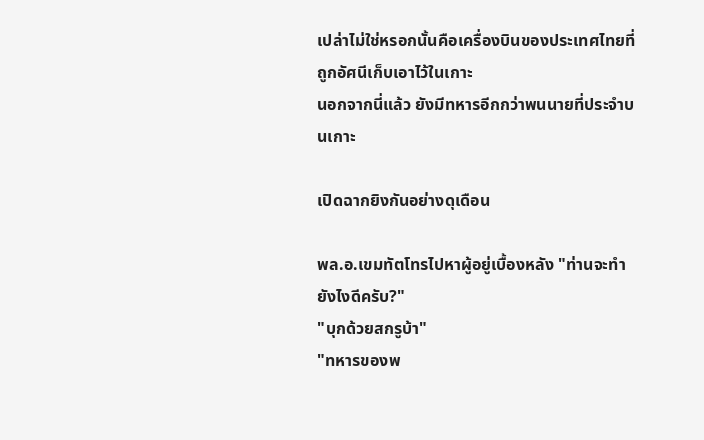เปล่าไม่ใช่หรอกนั้นคือเครื่องบินของประเทศไทยที่ถูกอัศนีเก็บเอาไว้ในเกาะ
นอกจากนี่แล้ว ยังมีทหารอีกกว่าพนนายที่ประจำบนเกาะ

เปิดฉากยิงกันอย่างดุเดือน

พล.อ.เขมทัตโทรไปหาผู้อยู่เบื้องหลัง "ท่านจะทำยังไงดีครับ?"
"บุกด้วยสกรูบ้า"
"ทหารของพ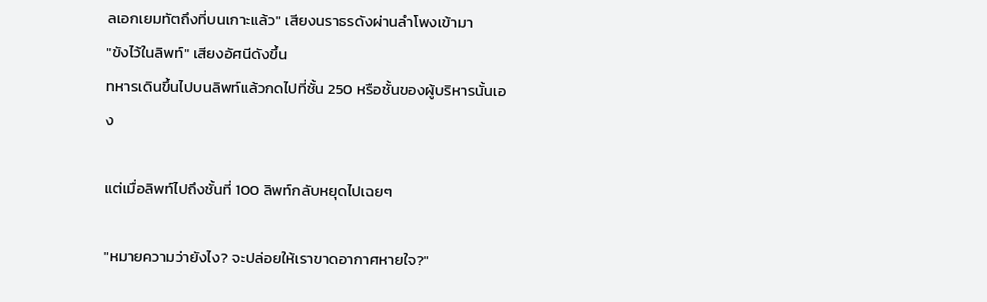ลเอกเยมทัตถึงที่บนเกาะแล้ว" เสียงนราธรดังผ่านลำโพงเข้ามา
"ขังไว้ในลิพท์" เสียงอัศนีดังขึ้น
ทหารเดินขึ้นไปบนลิพท์แล้วกดไปที่ชั้น 250 หรือชั้นของผู้บริหารนั้นเอง

แต่เมื่อลิพท์ไปถึงชั้นที่ 100 ลิพท์กลับหยุดไปเฉยๆ

"หมายความว่ายังไง? จะปล่อยให้เราขาดอากาศหายใจ?"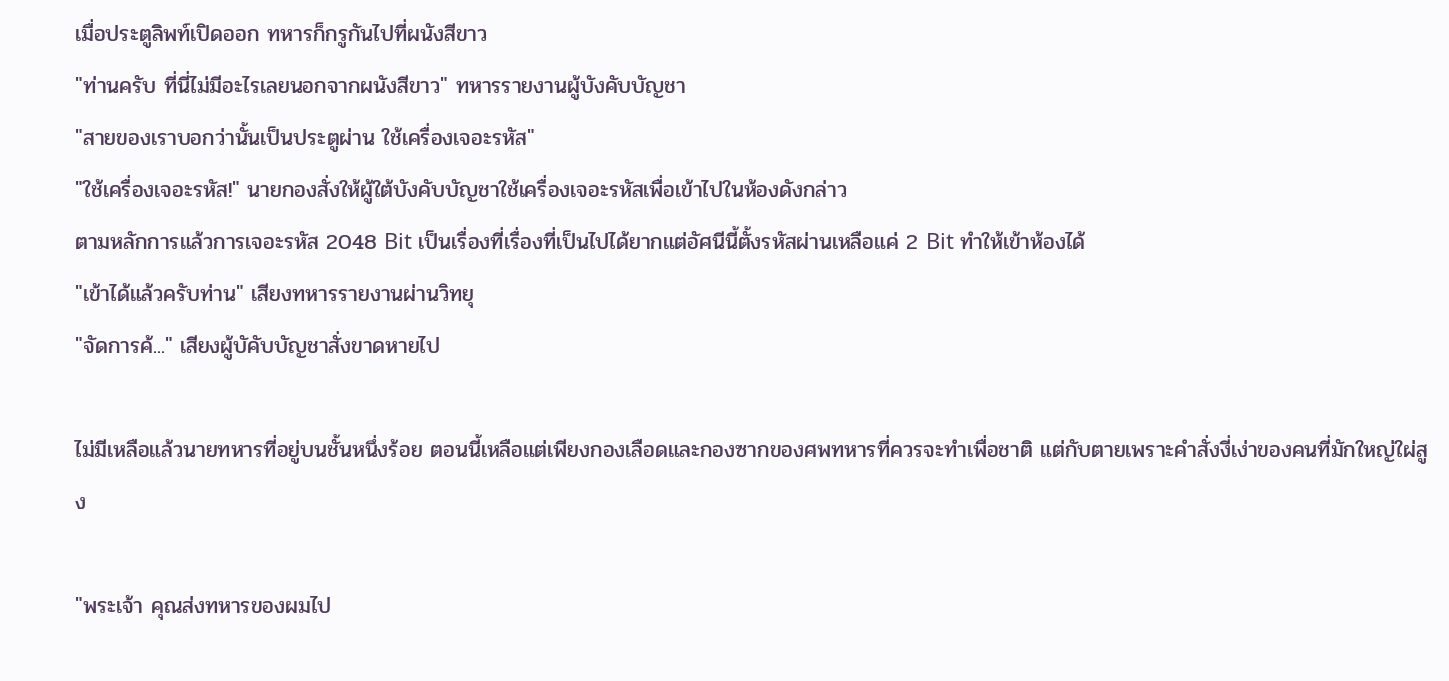เมื่อประตูลิพท์เปิดออก ทหารก็กรูกันไปที่ผนังสีขาว
"ท่านครับ ที่นี่ไม่มีอะไรเลยนอกจากผนังสีขาว" ทหารรายงานผู้บังคับบัญชา
"สายของเราบอกว่านั้นเป็นประตูผ่าน ใช้เครื่องเจอะรหัส"
"ใช้เครื่องเจอะรหัส!" นายกองสั่งให้ผู้ใต้บังคับบัญชาใช้เครื่องเจอะรหัสเพื่อเข้าไปในห้องดังกล่าว
ตามหลักการแล้วการเจอะรหัส 2048 Bit เป็นเรื่องที่เรื่องที่เป็นไปได้ยากแต่อัศนีนี้ตั้งรหัสผ่านเหลือแค่ 2 Bit ทำให้เข้าห้องได้
"เข้าได้แล้วครับท่าน" เสียงทหารรายงานผ่านวิทยุ
"จัดการค้..." เสียงผู้บัคับบัญชาสั่งขาดหายไป

ไม่มีเหลือแล้วนายทหารที่อยู่บนชั้นหนึ่งร้อย ตอนนี้เหลือแต่เพียงกองเลือดและกองซากของศพทหารที่ควรจะทำเพื่อชาติ แต่กับตายเพราะคำสั่งงี่เง่าของคนที่มักใหญ่ใผ่สูง

"พระเจ้า คุณส่งทหารของผมไป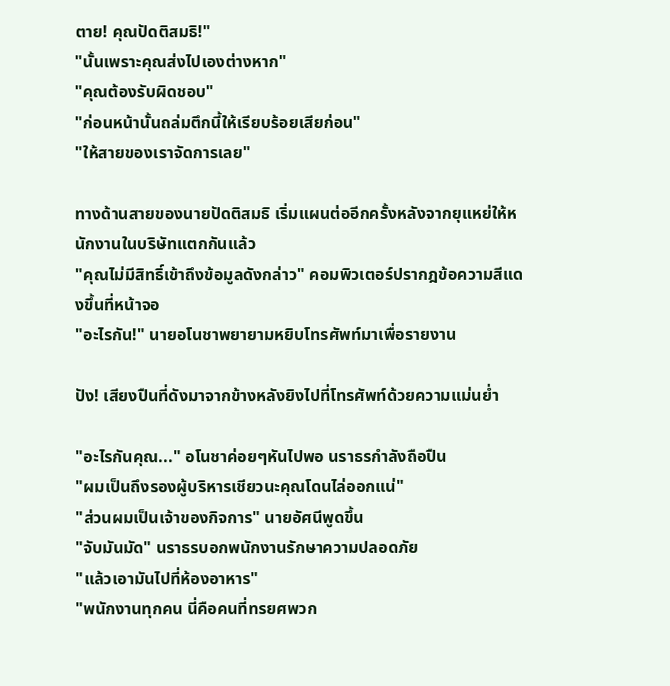ตาย! คุณปัดติสมธิ!"
"นั้นเพราะคุณส่งไปเองต่างหาก"
"คุณต้องรับผิดชอบ"
"ก่อนหน้านั้นถล่มตึกนี้ให้เรียบร้อยเสียก่อน"
"ให้สายของเราจัดการเลย"

ทางด้านสายของนายปัดติสมธิ เริ่มแผนต่ออีกครั้งหลังจากยุแหย่ให้หนักงานในบริษัทแตกกันแล้ว
"คุณไม่มีสิทธิ์เข้าถึงข้อมูลดังกล่าว" คอมพิวเตอร์ปรากฎข้อความสีแดงขึ้นที่หน้าจอ
"อะไรกัน!" นายอโนชาพยายามหยิบโทรศัพท์มาเพื่อรายงาน

ปัง! เสียงปืนที่ดังมาจากข้างหลังยิงไปที่โทรศัพท์ด้วยความแม่นย่ำ

"อะไรกันคุณ..." อโนชาค่อยๆหันไปพอ นราธรกำลังถือปืน
"ผมเป็นถึงรองผู้บริหารเชียวนะคุณโดนไล่ออกแน่"
"ส่วนผมเป็นเจ้าของกิจการ" นายอัศนีพูดขึ้น
"จับมันมัด" นราธรบอกพนักงานรักษาความปลอดภัย
"แล้วเอามันไปที่ห้องอาหาร"
"พนักงานทุกคน นี่คือคนที่ทรยศพวก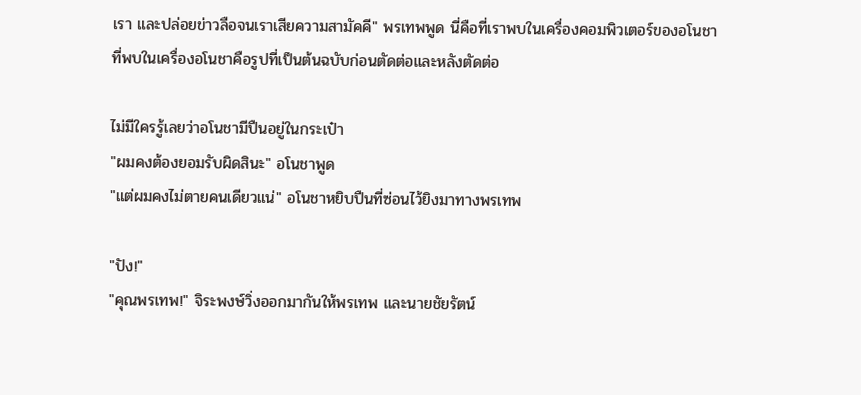เรา และปล่อยข่าวลือจนเราเสียความสามัคคี" พรเทพพูด นี่คือที่เราพบในเครื่องคอมพิวเตอร์ของอโนชา
ที่พบในเครื่องอโนชาคือรูปที่เป็นต้นฉบับก่อนตัดต่อและหลังตัดต่อ

ไม่มีใครรู้เลยว่าอโนชามีปืนอยู่ในกระเป๋า
"ผมคงต้องยอมรับผิดสินะ" อโนชาพูด
"แต่ผมคงไม่ตายคนเดียวแน่" อโนชาหยิบปืนที่ซ่อนไว้ยิงมาทางพรเทพ

"ปัง!"
"คุณพรเทพ!" จิระพงษ์วิ่งออกมากันให้พรเทพ และนายชัยรัตน์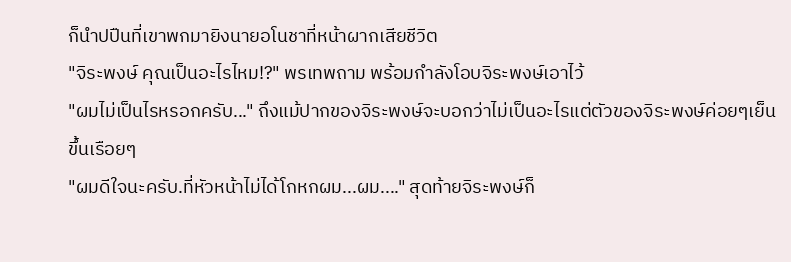ก็นำปปืนที่เขาพกมายิงนายอโนชาที่หน้าผากเสียชีวิต
"จิระพงษ์ คุณเป็นอะไรไหม!?" พรเทพถาม พร้อมกำลังโอบจิระพงษ์เอาไว้
"ผมไม่เป็นไรหรอกครับ..." ถึงแม้ปากของจิระพงษ์จะบอกว่าไม่เป็นอะไรแต่ตัวของจิระพงษ์ค่อยๆเย็นขึ้นเรือยๆ
"ผมดีใจนะครับ.ที่หัวหน้าไม่ได้โกหกผม...ผม...." สุดท้ายจิระพงษ์ก็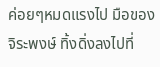ค่อยๆหมดแรงไป มือของจิระพงษ์ ทิ้งดิ่งลงไปที่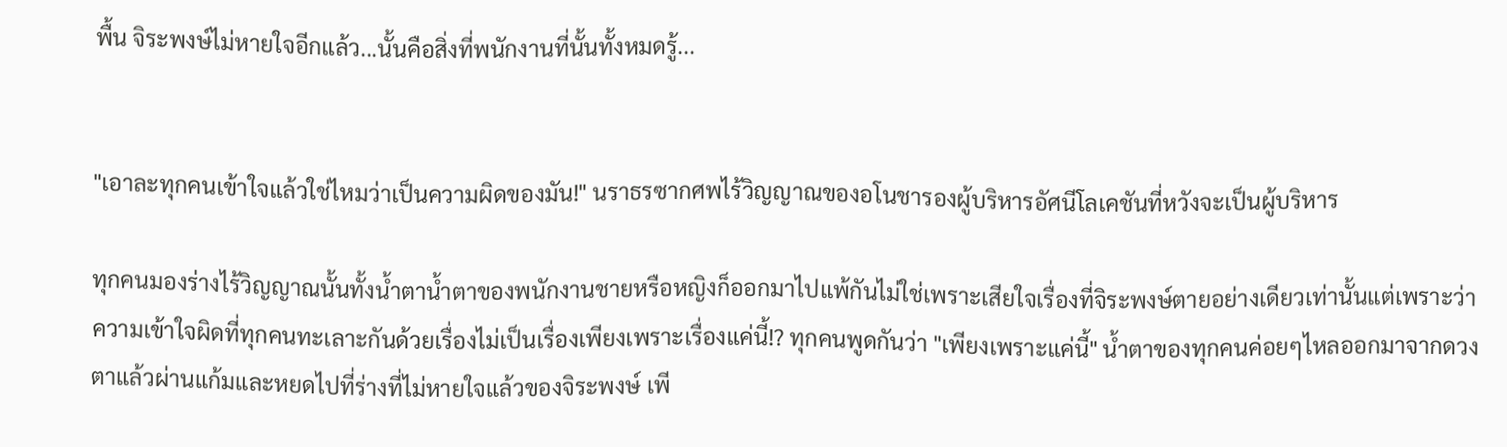พื้น จิระพงษ์ไม่หายใจอีกแล้ว...นั้นคือสิ่งที่พนักงานที่นั้นทั้งหมดรู้...


"เอาละทุกคนเข้าใจแล้วใช่ไหมว่าเป็นความผิดของมัน!" นราธรซากศพไร้วิญญาณของอโนชารองผู้บริหารอัศนีโลเคชันที่หวังจะเป็นผู้บริหาร

ทุกคนมองร่างไร้วิญญาณนั้นทั้งน้ำตาน้ำตาของพนักงานชายหรือหญิงก็ออกมาไปแพ้กันไม่ใช่เพราะเสียใจเรื่องที่จิระพงษ์ตายอย่างเดียวเท่านั้นแต่เพราะว่าความเข้าใจผิดที่ทุกคนทะเลาะกันด้วยเรื่องไม่เป็นเรื่องเพียงเพราะเรื่องแค่นี้!? ทุกคนพูดกันว่า "เพียงเพราะแค่นี้" น้ำตาของทุกคนค่อยๆไหลออกมาจากดวงตาแล้วผ่านแก้มและหยดไปที่ร่างที่ไม่หายใจแล้วของจิระพงษ์ เพี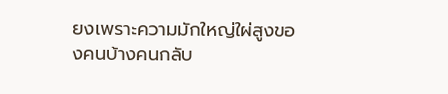ยงเพราะความมักใหญ่ใผ่สูงของคนบ้างคนกลับ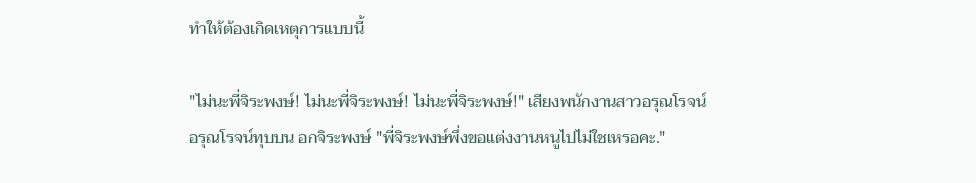ทำให้ต้องเกิดเหตุการแบบนี้

"ไม่นะพี่จิระพงษ์! ไม่นะพี่จิระพงษ์! ไม่นะพี่จิระพงษ์!" เสียงพนักงานสาวอรุณโรจน์
อรุณโรจน์ทุบบน อกจิระพงษ์ "พี่จิระพงษ์พึ่งขอแต่งงานหนูไปไม่ใชเหรอคะ."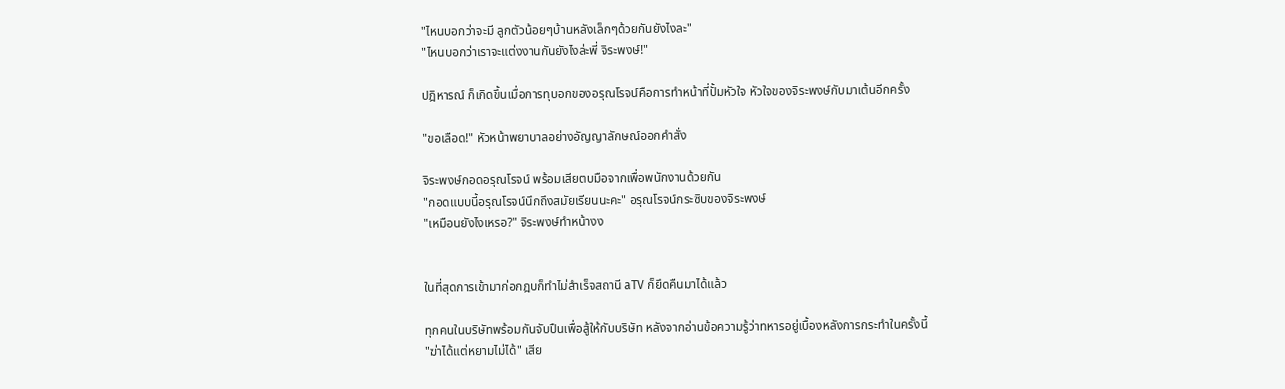"ไหนบอกว่าจะมี ลูกตัวน้อยๆบ้านหลังเล็กๆด้วยกันยังไงละ"
"ไหนบอกว่าเราจะแต่งงานกันยังไงล่ะพี่ จิระพงษ์!"

ปฎิหารณ์ ก็เกิดขึ้นเมื่อการทุบอกของอรุณโรจน์คือการทำหน้าที่ปั้มหัวใจ หัวใจของจิระพงษ์กับมาเต้นอีกครั้ง

"ขอเลือด!" หัวหน้าพยาบาลอย่างอัญญาลักษณ์ออกคำสั่ง

จิระพงษ์กอดอรุณโรจน์ พร้อมเสียตบมือจากเพื่อพนักงานด้วยกัน
"กอดแบบนี้อรุณโรจน์นึกถึงสมัยเรียนนะคะ" อรุณโรจน์กระซิบของจิระพงษ์
"เหมือนยังไงเหรอ?" จิระพงษ์ทำหน้างง


ในที่สุดการเข้ามาก่อกฎบก็ทำไม่สำเร็จสถานี aTV ก็ยึดคืนมาได้แล้ว

ทุกคนในบริษัทพร้อมกันจับปืนเพื่อสู้ให้กับบริษัท หลังจากอ่านข้อความรู้ว่าทหารอยู่เบื้องหลังการกระทำในครั้งนี้
"ฆ่าได้แต่หยามไม่ได้" เสีย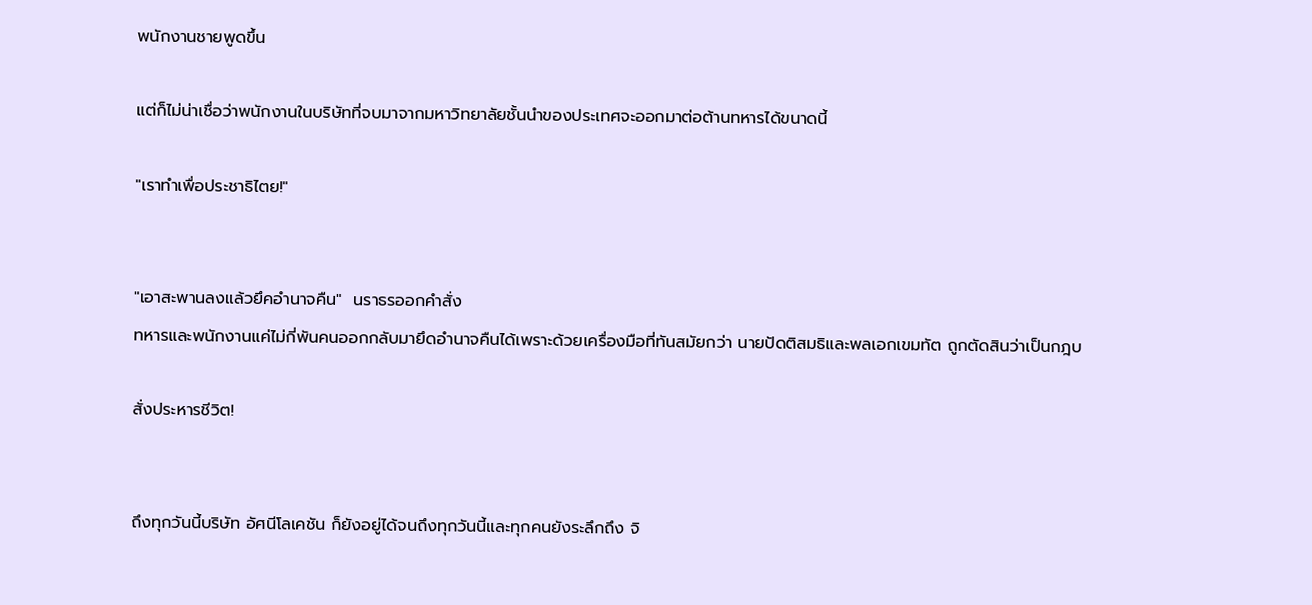พนักงานชายพูดขึ้น

แต่ก็ไม่น่าเชื่อว่าพนักงานในบริษัทที่จบมาจากมหาวิทยาลัยชั้นนำของประเทศจะออกมาต่อต้านทหารได้ขนาดนี้

"เราทำเพื่อประชาธิไตย!"


"เอาสะพานลงแล้วยึคอำนาจคืน"  นราธรออกคำสั่ง
ทหารและพนักงานแค่ไม่กี่พันคนออกกลับมายึดอำนาจคืนได้เพราะด้วยเครื่องมือที่ทันสมัยกว่า นายปัดติสมธิและพลเอกเขมทัต ถูกตัดสินว่าเป็นกฎบ

สั่งประหารชีวิต!


ถึงทุกวันนี้บริษัท อัศนีโลเคชัน ก็ยังอยู่ได้จนถึงทุกวันนี้และทุกคนยังระลึกถึง จิ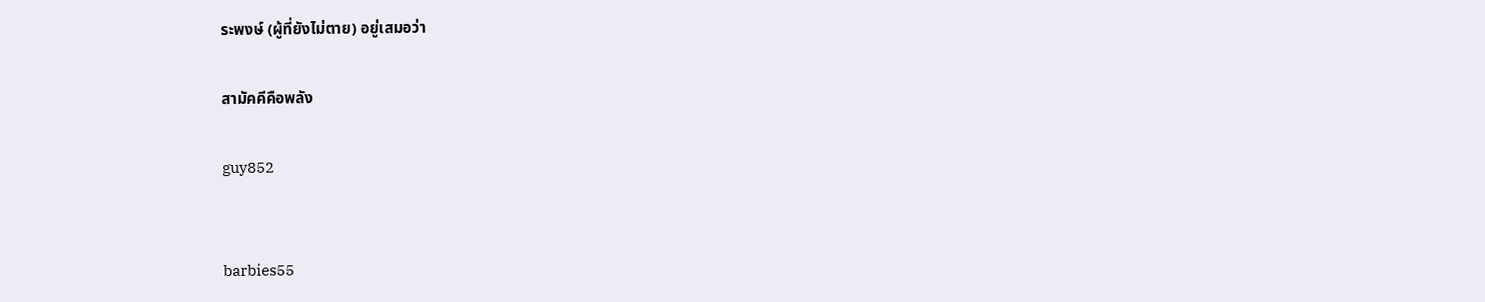ระพงษ์ (ผู้ที่ยังไม่ตาย) อยู่เสมอว่า

สามัคคีคือพลัง

guy852


barbies55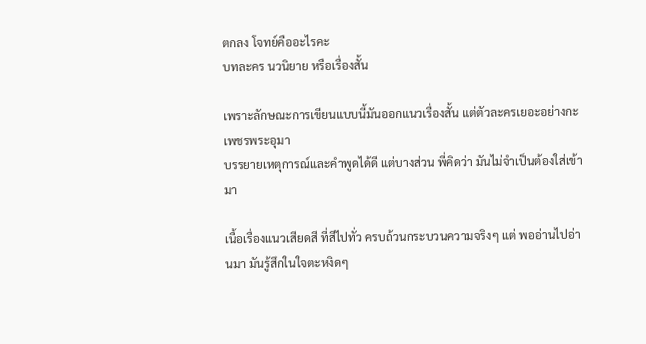ตกลง โจทย์คืออะไรคะ
บทละคร นวนิยาย หรือเรื่องสั้น

เพราะลักษณะการเขียนแบบนี้มันออกแนวเรื่องสั้น แต่ตัวละครเยอะอย่างกะเพชรพระอุมา
บรรยายเหตุการณ์และคำพูดได้ดี แต่บางส่วน พี่คิดว่า มันไม่จำเป็นต้องใส่เข้ามา

เนื้อเรื่องแนวเสียดสี ที่สีไปทั่ว ครบถ้วนกระบวนความจริงๆ แต่ พออ่านไปอ่านมา มันรู้สึกในใจตะหงิดๆ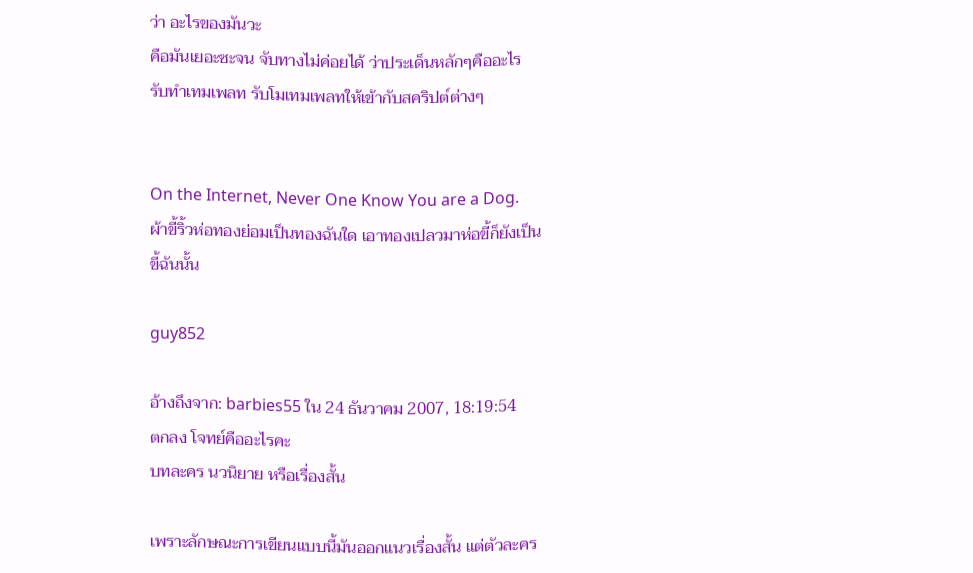ว่า อะไรของมันวะ
คือมันเยอะซะจน จับทางไม่ค่อยได้ ว่าประเด็นหลักๆคืออะไร
รับทำเทมเพลท รับโมเทมเพลทให้เข้ากับสคริปต์ต่างๆ


On the Internet, Never One Know You are a Dog.
ผ้าขี้ริ้วห่อทองย่อมเป็นทองฉันใด เอาทองเปลวมาห่อขี้ก็ยังเป็นขี้ฉันนั้น

guy852

อ้างถึงจาก: barbies55 ใน 24 ธันวาคม 2007, 18:19:54
ตกลง โจทย์คืออะไรคะ
บทละคร นวนิยาย หรือเรื่องสั้น

เพราะลักษณะการเขียนแบบนี้มันออกแนวเรื่องสั้น แต่ตัวละคร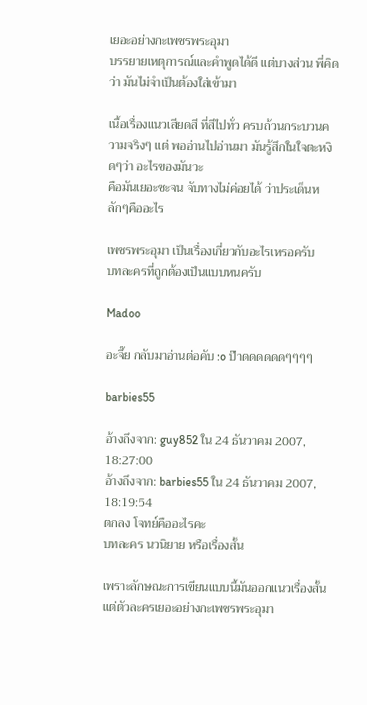เยอะอย่างกะเพชรพระอุมา
บรรยายเหตุการณ์และคำพูดได้ดี แต่บางส่วน พี่คิดว่า มันไม่จำเป็นต้องใส่เข้ามา

เนื้อเรื่องแนวเสียดสี ที่สีไปทั่ว ครบถ้วนกระบวนความจริงๆ แต่ พออ่านไปอ่านมา มันรู้สึกในใจตะหงิดๆว่า อะไรของมันวะ
คือมันเยอะซะจน จับทางไม่ค่อยได้ ว่าประเด็นหลักๆคืออะไร

เพชรพระอุมา เป็นเรื่องเกี่ยวกับอะไรเหรอครับ
บทละครที่ถูกต้องเป็นแบบหนครับ

Madoo

อะจึ๊ย กลับมาอ่านต่อคับ :o ป๊าดดดดดดๆๆๆๆ

barbies55

อ้างถึงจาก: guy852 ใน 24 ธันวาคม 2007, 18:27:00
อ้างถึงจาก: barbies55 ใน 24 ธันวาคม 2007, 18:19:54
ตกลง โจทย์คืออะไรคะ
บทละคร นวนิยาย หรือเรื่องสั้น

เพราะลักษณะการเขียนแบบนี้มันออกแนวเรื่องสั้น แต่ตัวละครเยอะอย่างกะเพชรพระอุมา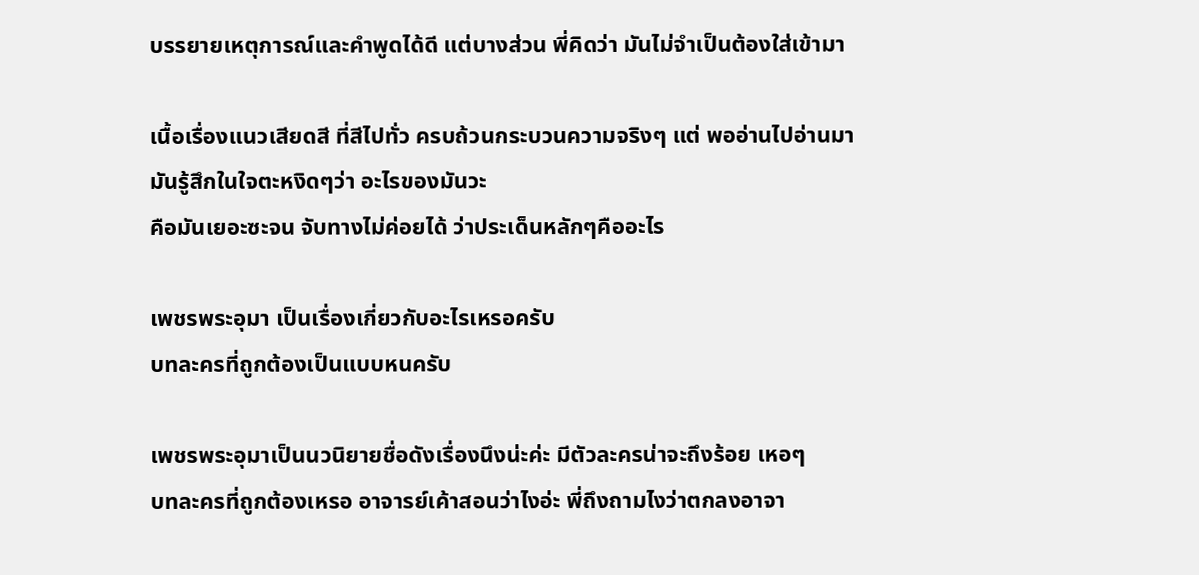บรรยายเหตุการณ์และคำพูดได้ดี แต่บางส่วน พี่คิดว่า มันไม่จำเป็นต้องใส่เข้ามา

เนื้อเรื่องแนวเสียดสี ที่สีไปทั่ว ครบถ้วนกระบวนความจริงๆ แต่ พออ่านไปอ่านมา มันรู้สึกในใจตะหงิดๆว่า อะไรของมันวะ
คือมันเยอะซะจน จับทางไม่ค่อยได้ ว่าประเด็นหลักๆคืออะไร

เพชรพระอุมา เป็นเรื่องเกี่ยวกับอะไรเหรอครับ
บทละครที่ถูกต้องเป็นแบบหนครับ

เพชรพระอุมาเป็นนวนิยายชื่อดังเรื่องนึงน่ะค่ะ มีตัวละครน่าจะถึงร้อย เหอๆ
บทละครที่ถูกต้องเหรอ อาจารย์เค้าสอนว่าไงอ่ะ พี่ถึงถามไงว่าตกลงอาจา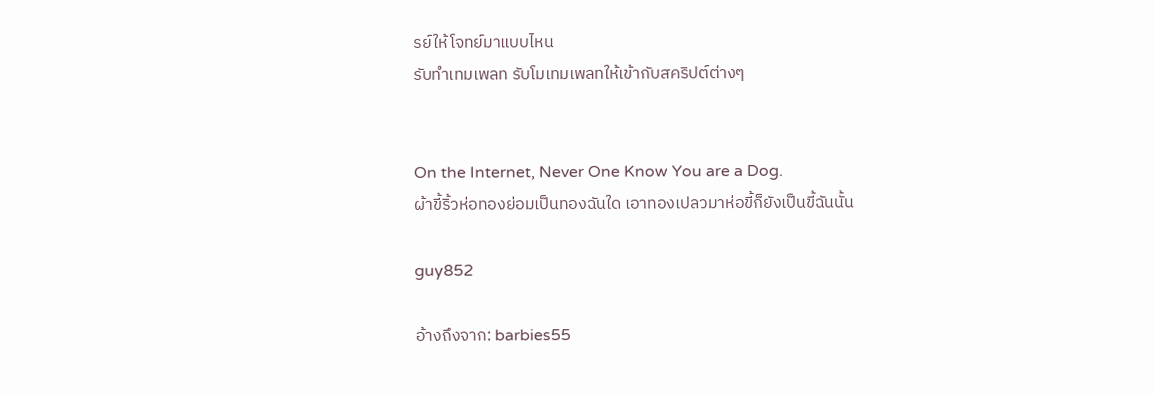รย์ให้โจทย์มาแบบไหน
รับทำเทมเพลท รับโมเทมเพลทให้เข้ากับสคริปต์ต่างๆ


On the Internet, Never One Know You are a Dog.
ผ้าขี้ริ้วห่อทองย่อมเป็นทองฉันใด เอาทองเปลวมาห่อขี้ก็ยังเป็นขี้ฉันนั้น

guy852

อ้างถึงจาก: barbies55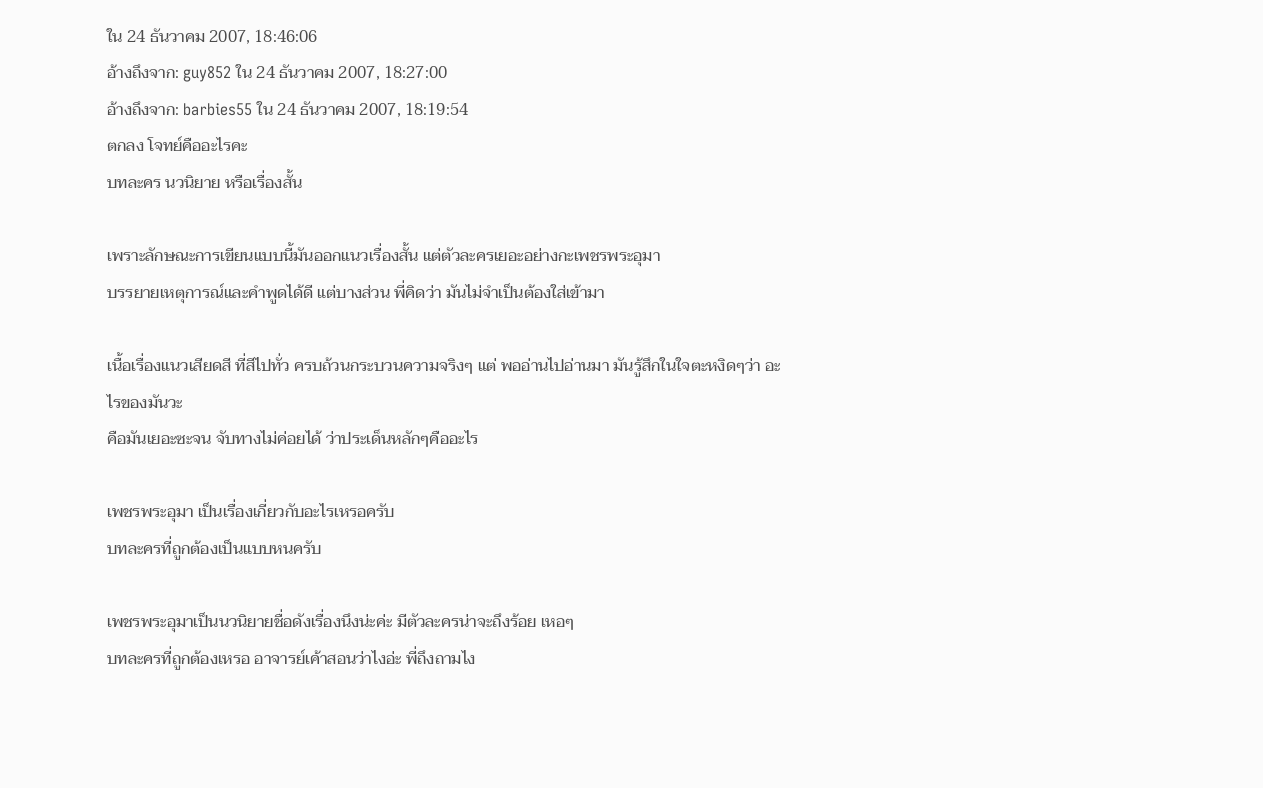ใน 24 ธันวาคม 2007, 18:46:06
อ้างถึงจาก: guy852 ใน 24 ธันวาคม 2007, 18:27:00
อ้างถึงจาก: barbies55 ใน 24 ธันวาคม 2007, 18:19:54
ตกลง โจทย์คืออะไรคะ
บทละคร นวนิยาย หรือเรื่องสั้น

เพราะลักษณะการเขียนแบบนี้มันออกแนวเรื่องสั้น แต่ตัวละครเยอะอย่างกะเพชรพระอุมา
บรรยายเหตุการณ์และคำพูดได้ดี แต่บางส่วน พี่คิดว่า มันไม่จำเป็นต้องใส่เข้ามา

เนื้อเรื่องแนวเสียดสี ที่สีไปทั่ว ครบถ้วนกระบวนความจริงๆ แต่ พออ่านไปอ่านมา มันรู้สึกในใจตะหงิดๆว่า อะไรของมันวะ
คือมันเยอะซะจน จับทางไม่ค่อยได้ ว่าประเด็นหลักๆคืออะไร

เพชรพระอุมา เป็นเรื่องเกี่ยวกับอะไรเหรอครับ
บทละครที่ถูกต้องเป็นแบบหนครับ

เพชรพระอุมาเป็นนวนิยายชื่อดังเรื่องนึงน่ะค่ะ มีตัวละครน่าจะถึงร้อย เหอๆ
บทละครที่ถูกต้องเหรอ อาจารย์เค้าสอนว่าไงอ่ะ พี่ถึงถามไง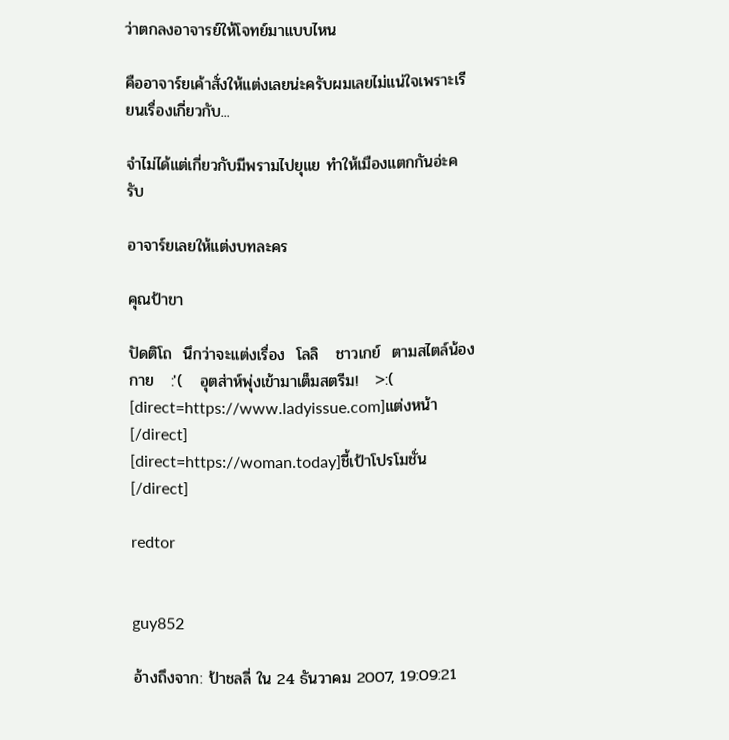ว่าตกลงอาจารย์ให้โจทย์มาแบบไหน

คืออาจาร์ยเค้าสั่งให้แต่งเลยน่ะครับผมเลยไม่แน่ใจเพราะเรียนเรื่องเกี่ยวกับ...

จำไม่ได้แต่เกี่ยวกับมีพรามไปยุแย ทำให้เมืองแตกกันอ่ะครับ

อาจาร์ยเลยให้แต่งบทละคร

คุณป้าขา

ปัดติโถ  นึกว่าจะแต่งเรื่อง  โลลิ   ชาวเกย์  ตามสไตล์น้องกาย   :'(   อุตส่าห์พุ่งเข้ามาเต็มสตรีม!   >:(
[direct=https://www.ladyissue.com]แต่งหน้า[/direct]
[direct=https://woman.today]ชี้เป้าโปรโมชั่น[/direct]

redtor


guy852

อ้างถึงจาก: ป้าชลลี่ ใน 24 ธันวาคม 2007, 19:09:21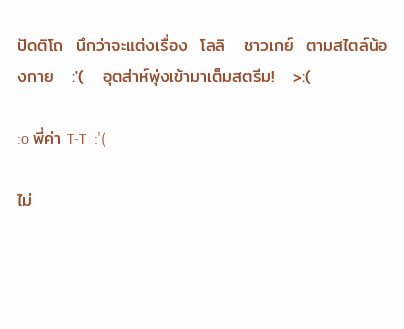ปัดติโถ  นึกว่าจะแต่งเรื่อง  โลลิ   ชาวเกย์  ตามสไตล์น้องกาย   :'(   อุตส่าห์พุ่งเข้ามาเต็มสตรีม!   >:(

:o พี่ค่า T-T  :'(

ไม่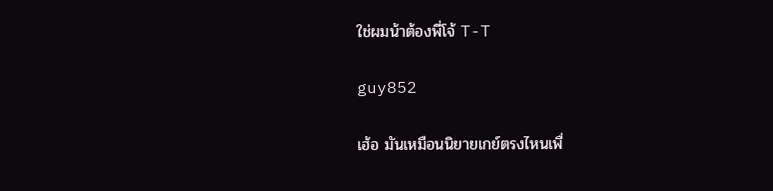ใช่ผมน้าต้องพี่โจ้ T-T

guy852

เฮ้อ มันเหมือนนิยายเกย์ตรงไหนเพื่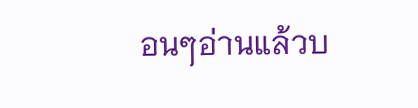อนๆอ่านแล้วบ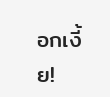อกเงี้ย!